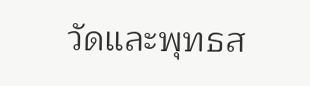วัดและพุทธส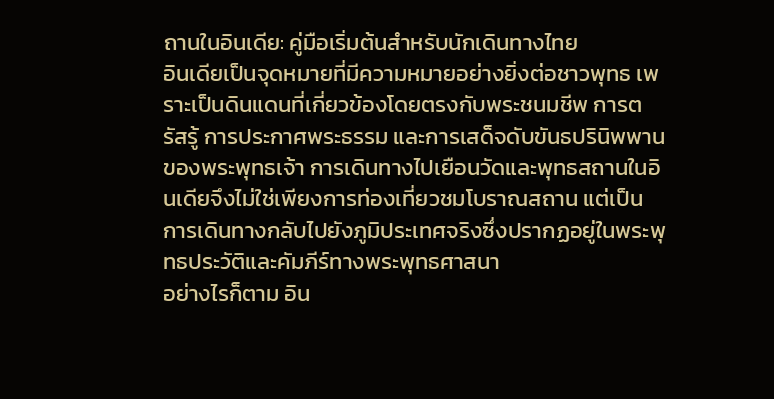ถานในอินเดีย: คู่มือเริ่มต้นสำหรับนักเดินทางไทย
อินเดียเป็นจุดหมายที่มีความหมายอย่างยิ่งต่อชาวพุทธ เพราะเป็นดินแดนที่เกี่ยวข้องโดยตรงกับพระชนมชีพ การตรัสรู้ การประกาศพระธรรม และการเสด็จดับขันธปรินิพพานของพระพุทธเจ้า การเดินทางไปเยือนวัดและพุทธสถานในอินเดียจึงไม่ใช่เพียงการท่องเที่ยวชมโบราณสถาน แต่เป็นการเดินทางกลับไปยังภูมิประเทศจริงซึ่งปรากฏอยู่ในพระพุทธประวัติและคัมภีร์ทางพระพุทธศาสนา
อย่างไรก็ตาม อิน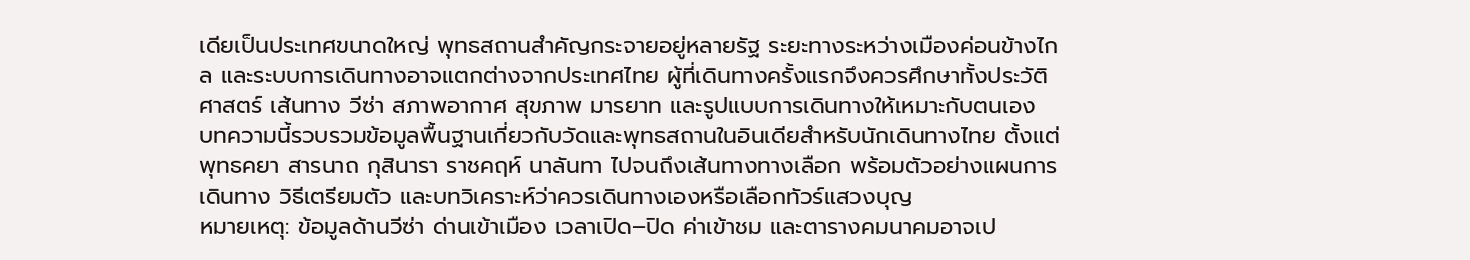เดียเป็นประเทศขนาดใหญ่ พุทธสถานสำคัญกระจายอยู่หลายรัฐ ระยะทางระหว่างเมืองค่อนข้างไกล และระบบการเดินทางอาจแตกต่างจากประเทศไทย ผู้ที่เดินทางครั้งแรกจึงควรศึกษาทั้งประวัติศาสตร์ เส้นทาง วีซ่า สภาพอากาศ สุขภาพ มารยาท และรูปแบบการเดินทางให้เหมาะกับตนเอง
บทความนี้รวบรวมข้อมูลพื้นฐานเกี่ยวกับวัดและพุทธสถานในอินเดียสำหรับนักเดินทางไทย ตั้งแต่พุทธคยา สารนาถ กุสินารา ราชคฤห์ นาลันทา ไปจนถึงเส้นทางทางเลือก พร้อมตัวอย่างแผนการเดินทาง วิธีเตรียมตัว และบทวิเคราะห์ว่าควรเดินทางเองหรือเลือกทัวร์แสวงบุญ
หมายเหตุ: ข้อมูลด้านวีซ่า ด่านเข้าเมือง เวลาเปิด–ปิด ค่าเข้าชม และตารางคมนาคมอาจเป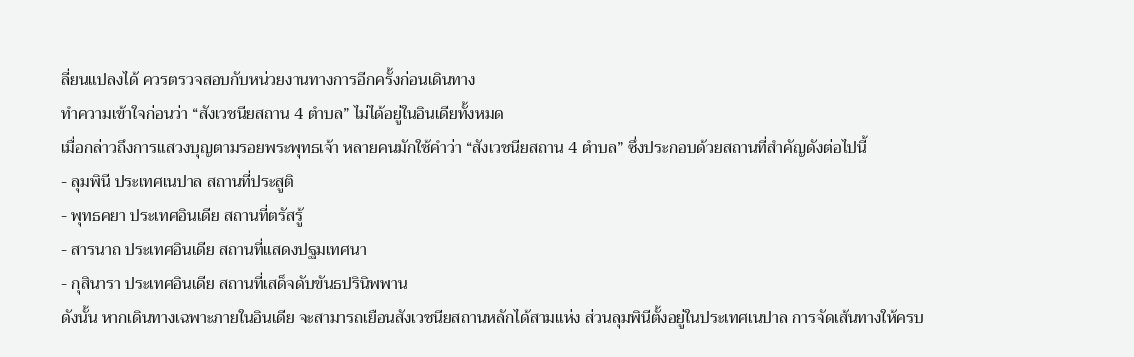ลี่ยนแปลงได้ ควรตรวจสอบกับหน่วยงานทางการอีกครั้งก่อนเดินทาง
ทำความเข้าใจก่อนว่า “สังเวชนียสถาน 4 ตำบล” ไม่ได้อยู่ในอินเดียทั้งหมด
เมื่อกล่าวถึงการแสวงบุญตามรอยพระพุทธเจ้า หลายคนมักใช้คำว่า “สังเวชนียสถาน 4 ตำบล” ซึ่งประกอบด้วยสถานที่สำคัญดังต่อไปนี้
- ลุมพินี ประเทศเนปาล สถานที่ประสูติ
- พุทธคยา ประเทศอินเดีย สถานที่ตรัสรู้
- สารนาถ ประเทศอินเดีย สถานที่แสดงปฐมเทศนา
- กุสินารา ประเทศอินเดีย สถานที่เสด็จดับขันธปรินิพพาน
ดังนั้น หากเดินทางเฉพาะภายในอินเดีย จะสามารถเยือนสังเวชนียสถานหลักได้สามแห่ง ส่วนลุมพินีตั้งอยู่ในประเทศเนปาล การจัดเส้นทางให้ครบ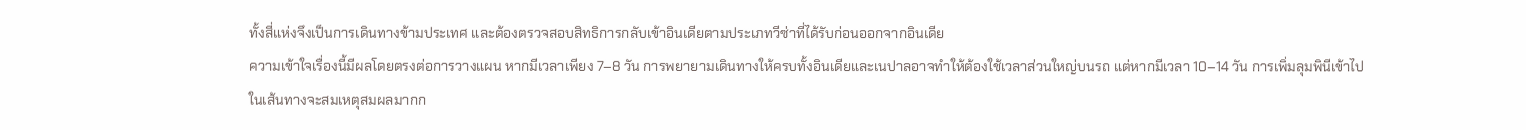ทั้งสี่แห่งจึงเป็นการเดินทางข้ามประเทศ และต้องตรวจสอบสิทธิการกลับเข้าอินเดียตามประเภทวีซ่าที่ได้รับก่อนออกจากอินเดีย
ความเข้าใจเรื่องนี้มีผลโดยตรงต่อการวางแผน หากมีเวลาเพียง 7–8 วัน การพยายามเดินทางให้ครบทั้งอินเดียและเนปาลอาจทำให้ต้องใช้เวลาส่วนใหญ่บนรถ แต่หากมีเวลา 10–14 วัน การเพิ่มลุมพินีเข้าไปในเส้นทางจะสมเหตุสมผลมากก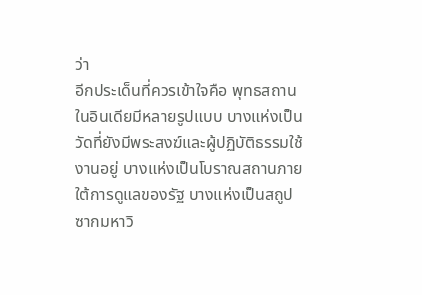ว่า
อีกประเด็นที่ควรเข้าใจคือ พุทธสถานในอินเดียมีหลายรูปแบบ บางแห่งเป็นวัดที่ยังมีพระสงฆ์และผู้ปฏิบัติธรรมใช้งานอยู่ บางแห่งเป็นโบราณสถานภายใต้การดูแลของรัฐ บางแห่งเป็นสถูป ซากมหาวิ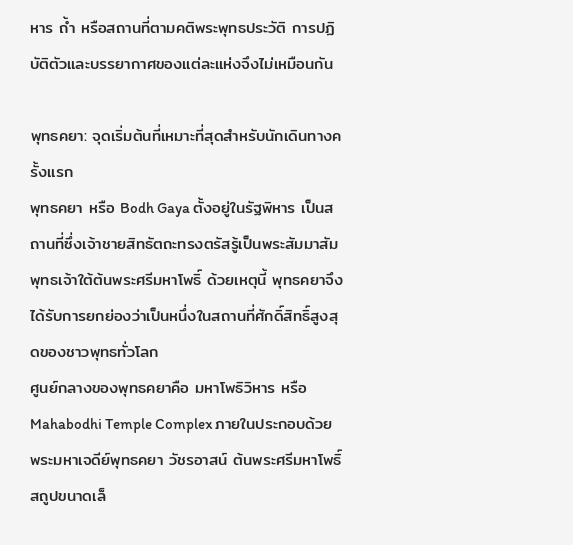หาร ถ้ำ หรือสถานที่ตามคติพระพุทธประวัติ การปฏิบัติตัวและบรรยากาศของแต่ละแห่งจึงไม่เหมือนกัน

พุทธคยา: จุดเริ่มต้นที่เหมาะที่สุดสำหรับนักเดินทางครั้งแรก
พุทธคยา หรือ Bodh Gaya ตั้งอยู่ในรัฐพิหาร เป็นสถานที่ซึ่งเจ้าชายสิทธัตถะทรงตรัสรู้เป็นพระสัมมาสัมพุทธเจ้าใต้ต้นพระศรีมหาโพธิ์ ด้วยเหตุนี้ พุทธคยาจึงได้รับการยกย่องว่าเป็นหนึ่งในสถานที่ศักดิ์สิทธิ์สูงสุดของชาวพุทธทั่วโลก
ศูนย์กลางของพุทธคยาคือ มหาโพธิวิหาร หรือ Mahabodhi Temple Complex ภายในประกอบด้วยพระมหาเจดีย์พุทธคยา วัชรอาสน์ ต้นพระศรีมหาโพธิ์ สถูปขนาดเล็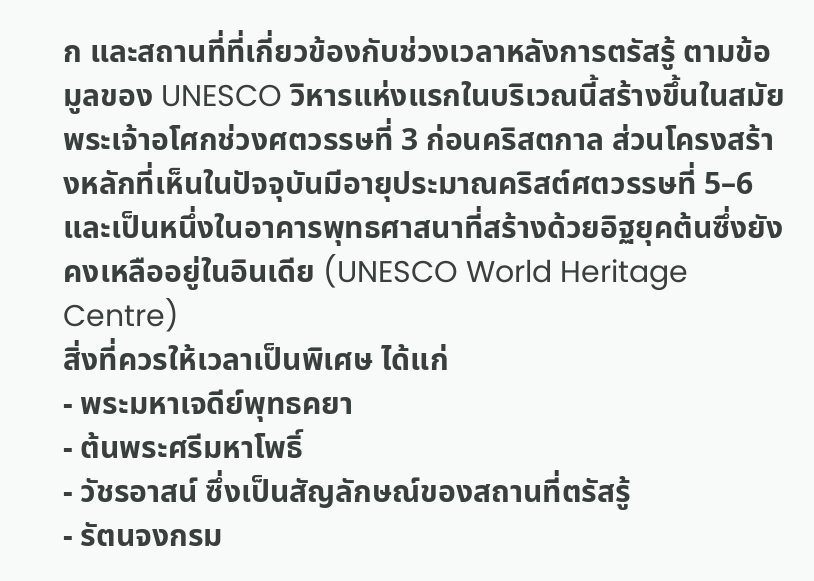ก และสถานที่ที่เกี่ยวข้องกับช่วงเวลาหลังการตรัสรู้ ตามข้อมูลของ UNESCO วิหารแห่งแรกในบริเวณนี้สร้างขึ้นในสมัยพระเจ้าอโศกช่วงศตวรรษที่ 3 ก่อนคริสตกาล ส่วนโครงสร้างหลักที่เห็นในปัจจุบันมีอายุประมาณคริสต์ศตวรรษที่ 5–6 และเป็นหนึ่งในอาคารพุทธศาสนาที่สร้างด้วยอิฐยุคต้นซึ่งยังคงเหลืออยู่ในอินเดีย (UNESCO World Heritage Centre)
สิ่งที่ควรให้เวลาเป็นพิเศษ ได้แก่
- พระมหาเจดีย์พุทธคยา
- ต้นพระศรีมหาโพธิ์
- วัชรอาสน์ ซึ่งเป็นสัญลักษณ์ของสถานที่ตรัสรู้
- รัตนจงกรม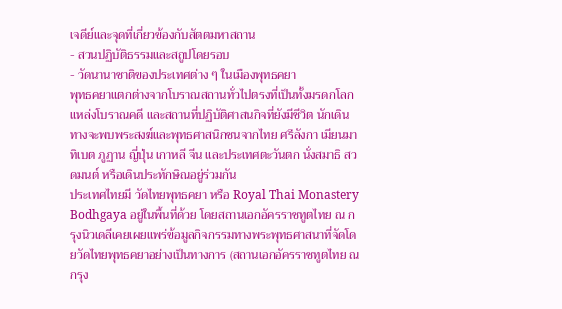เจดีย์และจุดที่เกี่ยวข้องกับสัตตมหาสถาน
- สวนปฏิบัติธรรมและสถูปโดยรอบ
- วัดนานาชาติของประเทศต่าง ๆ ในเมืองพุทธคยา
พุทธคยาแตกต่างจากโบราณสถานทั่วไปตรงที่เป็นทั้งมรดกโลก แหล่งโบราณคดี และสถานที่ปฏิบัติศาสนกิจที่ยังมีชีวิต นักเดินทางจะพบพระสงฆ์และพุทธศาสนิกชนจากไทย ศรีลังกา เมียนมา ทิเบต ภูฏาน ญี่ปุ่น เกาหลี จีน และประเทศตะวันตก นั่งสมาธิ สวดมนต์ หรือเดินประทักษิณอยู่ร่วมกัน
ประเทศไทยมี วัดไทยพุทธคยา หรือ Royal Thai Monastery Bodhgaya อยู่ในพื้นที่ด้วย โดยสถานเอกอัครราชทูตไทย ณ กรุงนิวเดลีเคยเผยแพร่ข้อมูลกิจกรรมทางพระพุทธศาสนาที่จัดโดยวัดไทยพุทธคยาอย่างเป็นทางการ (สถานเอกอัครราชทูตไทย ณ กรุง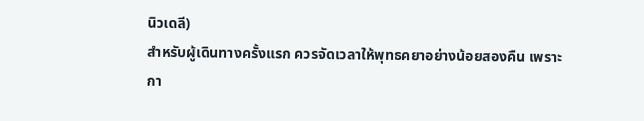นิวเดลี)
สำหรับผู้เดินทางครั้งแรก ควรจัดเวลาให้พุทธคยาอย่างน้อยสองคืน เพราะกา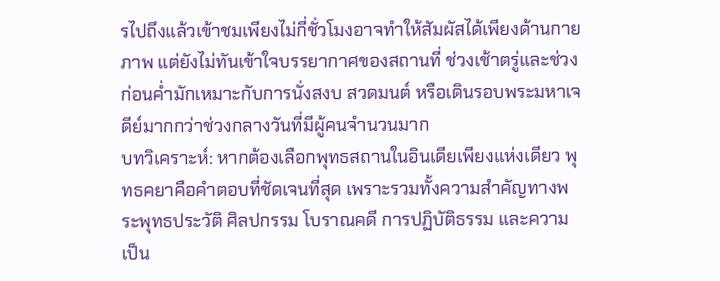รไปถึงแล้วเข้าชมเพียงไม่กี่ชั่วโมงอาจทำให้สัมผัสได้เพียงด้านกายภาพ แต่ยังไม่ทันเข้าใจบรรยากาศของสถานที่ ช่วงเช้าตรู่และช่วงก่อนค่ำมักเหมาะกับการนั่งสงบ สวดมนต์ หรือเดินรอบพระมหาเจดีย์มากกว่าช่วงกลางวันที่มีผู้คนจำนวนมาก
บทวิเคราะห์: หากต้องเลือกพุทธสถานในอินเดียเพียงแห่งเดียว พุทธคยาคือคำตอบที่ชัดเจนที่สุด เพราะรวมทั้งความสำคัญทางพระพุทธประวัติ ศิลปกรรม โบราณคดี การปฏิบัติธรรม และความเป็น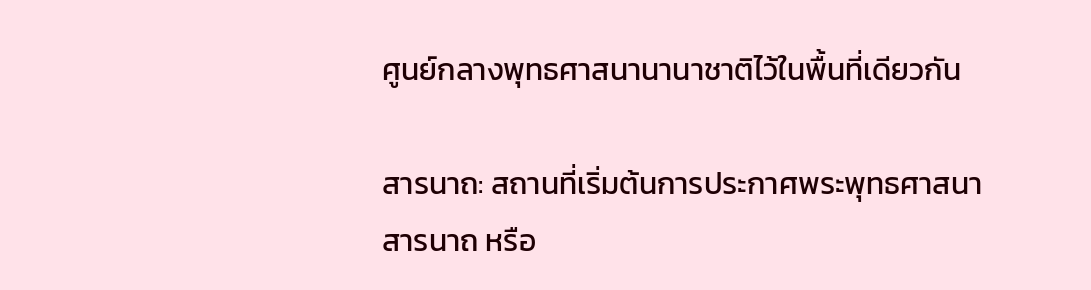ศูนย์กลางพุทธศาสนานานาชาติไว้ในพื้นที่เดียวกัน

สารนาถ: สถานที่เริ่มต้นการประกาศพระพุทธศาสนา
สารนาถ หรือ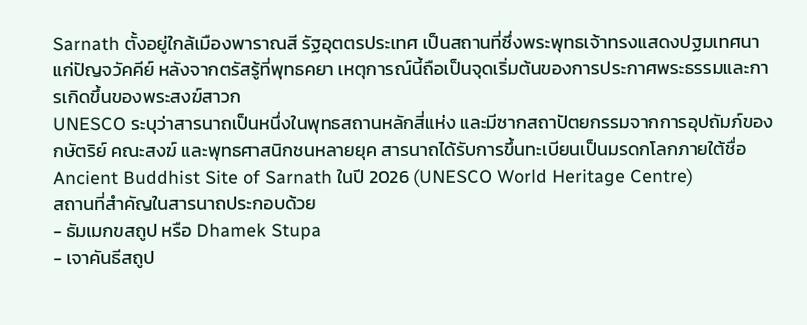Sarnath ตั้งอยู่ใกล้เมืองพาราณสี รัฐอุตตรประเทศ เป็นสถานที่ซึ่งพระพุทธเจ้าทรงแสดงปฐมเทศนาแก่ปัญจวัคคีย์ หลังจากตรัสรู้ที่พุทธคยา เหตุการณ์นี้ถือเป็นจุดเริ่มต้นของการประกาศพระธรรมและการเกิดขึ้นของพระสงฆ์สาวก
UNESCO ระบุว่าสารนาถเป็นหนึ่งในพุทธสถานหลักสี่แห่ง และมีซากสถาปัตยกรรมจากการอุปถัมภ์ของกษัตริย์ คณะสงฆ์ และพุทธศาสนิกชนหลายยุค สารนาถได้รับการขึ้นทะเบียนเป็นมรดกโลกภายใต้ชื่อ Ancient Buddhist Site of Sarnath ในปี 2026 (UNESCO World Heritage Centre)
สถานที่สำคัญในสารนาถประกอบด้วย
- ธัมเมกขสถูป หรือ Dhamek Stupa
- เจาคันธีสถูป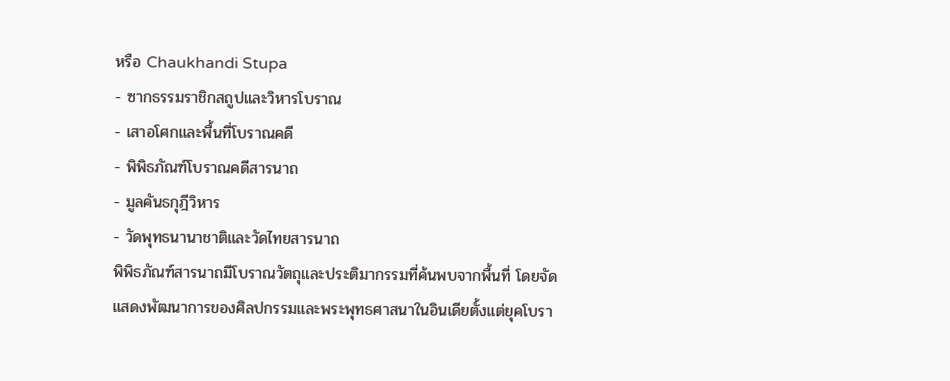หรือ Chaukhandi Stupa
- ซากธรรมราชิกสถูปและวิหารโบราณ
- เสาอโศกและพื้นที่โบราณคดี
- พิพิธภัณฑ์โบราณคดีสารนาถ
- มูลคันธกุฎีวิหาร
- วัดพุทธนานาชาติและวัดไทยสารนาถ
พิพิธภัณฑ์สารนาถมีโบราณวัตถุและประติมากรรมที่ค้นพบจากพื้นที่ โดยจัดแสดงพัฒนาการของศิลปกรรมและพระพุทธศาสนาในอินเดียตั้งแต่ยุคโบรา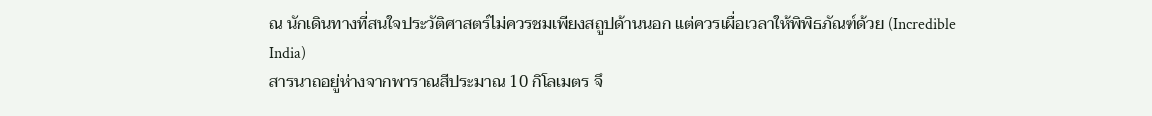ณ นักเดินทางที่สนใจประวัติศาสตร์ไม่ควรชมเพียงสถูปด้านนอก แต่ควรเผื่อเวลาให้พิพิธภัณฑ์ด้วย (Incredible India)
สารนาถอยู่ห่างจากพาราณสีประมาณ 10 กิโลเมตร จึ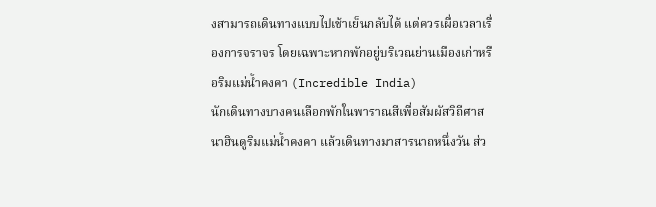งสามารถเดินทางแบบไปเช้าเย็นกลับได้ แต่ควรเผื่อเวลาเรื่องการจราจร โดยเฉพาะหากพักอยู่บริเวณย่านเมืองเก่าหรือริมแม่น้ำคงคา (Incredible India)
นักเดินทางบางคนเลือกพักในพาราณสีเพื่อสัมผัสวิถีศาสนาฮินดูริมแม่น้ำคงคา แล้วเดินทางมาสารนาถหนึ่งวัน ส่ว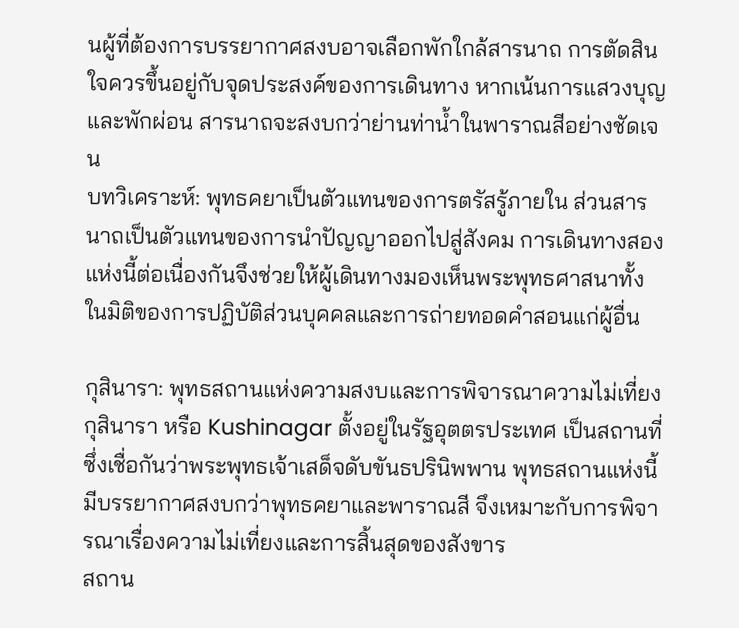นผู้ที่ต้องการบรรยากาศสงบอาจเลือกพักใกล้สารนาถ การตัดสินใจควรขึ้นอยู่กับจุดประสงค์ของการเดินทาง หากเน้นการแสวงบุญและพักผ่อน สารนาถจะสงบกว่าย่านท่าน้ำในพาราณสีอย่างชัดเจน
บทวิเคราะห์: พุทธคยาเป็นตัวแทนของการตรัสรู้ภายใน ส่วนสารนาถเป็นตัวแทนของการนำปัญญาออกไปสู่สังคม การเดินทางสองแห่งนี้ต่อเนื่องกันจึงช่วยให้ผู้เดินทางมองเห็นพระพุทธศาสนาทั้งในมิติของการปฏิบัติส่วนบุคคลและการถ่ายทอดคำสอนแก่ผู้อื่น

กุสินารา: พุทธสถานแห่งความสงบและการพิจารณาความไม่เที่ยง
กุสินารา หรือ Kushinagar ตั้งอยู่ในรัฐอุตตรประเทศ เป็นสถานที่ซึ่งเชื่อกันว่าพระพุทธเจ้าเสด็จดับขันธปรินิพพาน พุทธสถานแห่งนี้มีบรรยากาศสงบกว่าพุทธคยาและพาราณสี จึงเหมาะกับการพิจารณาเรื่องความไม่เที่ยงและการสิ้นสุดของสังขาร
สถาน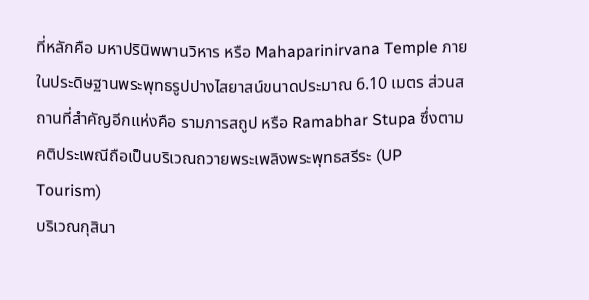ที่หลักคือ มหาปรินิพพานวิหาร หรือ Mahaparinirvana Temple ภายในประดิษฐานพระพุทธรูปปางไสยาสน์ขนาดประมาณ 6.10 เมตร ส่วนสถานที่สำคัญอีกแห่งคือ รามภารสถูป หรือ Ramabhar Stupa ซึ่งตามคติประเพณีถือเป็นบริเวณถวายพระเพลิงพระพุทธสรีระ (UP Tourism)
บริเวณกุสินา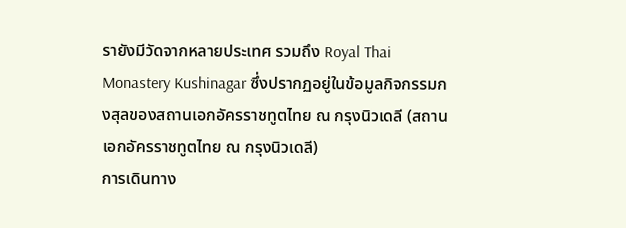รายังมีวัดจากหลายประเทศ รวมถึง Royal Thai Monastery Kushinagar ซึ่งปรากฏอยู่ในข้อมูลกิจกรรมกงสุลของสถานเอกอัครราชทูตไทย ณ กรุงนิวเดลี (สถานเอกอัครราชทูตไทย ณ กรุงนิวเดลี)
การเดินทาง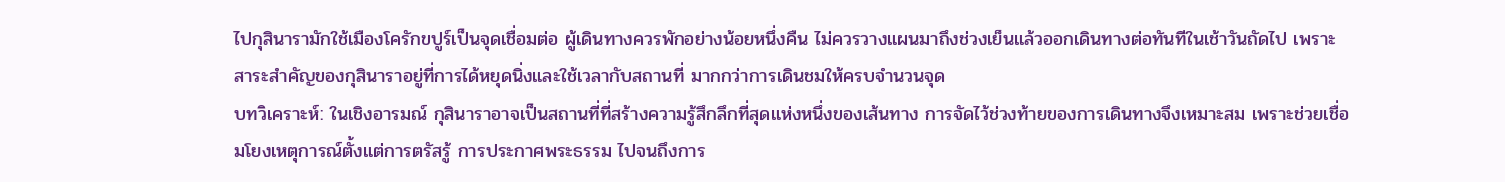ไปกุสินารามักใช้เมืองโครักขปูร์เป็นจุดเชื่อมต่อ ผู้เดินทางควรพักอย่างน้อยหนึ่งคืน ไม่ควรวางแผนมาถึงช่วงเย็นแล้วออกเดินทางต่อทันทีในเช้าวันถัดไป เพราะสาระสำคัญของกุสินาราอยู่ที่การได้หยุดนิ่งและใช้เวลากับสถานที่ มากกว่าการเดินชมให้ครบจำนวนจุด
บทวิเคราะห์: ในเชิงอารมณ์ กุสินาราอาจเป็นสถานที่ที่สร้างความรู้สึกลึกที่สุดแห่งหนึ่งของเส้นทาง การจัดไว้ช่วงท้ายของการเดินทางจึงเหมาะสม เพราะช่วยเชื่อมโยงเหตุการณ์ตั้งแต่การตรัสรู้ การประกาศพระธรรม ไปจนถึงการ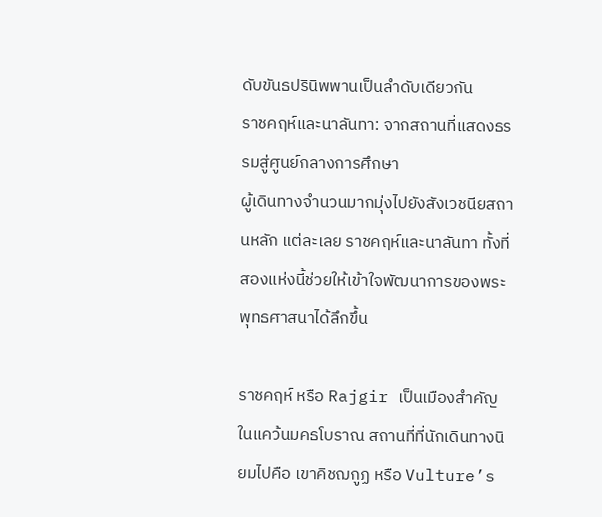ดับขันธปรินิพพานเป็นลำดับเดียวกัน
ราชคฤห์และนาลันทา: จากสถานที่แสดงธรรมสู่ศูนย์กลางการศึกษา
ผู้เดินทางจำนวนมากมุ่งไปยังสังเวชนียสถานหลัก แต่ละเลย ราชคฤห์และนาลันทา ทั้งที่สองแห่งนี้ช่วยให้เข้าใจพัฒนาการของพระพุทธศาสนาได้ลึกขึ้น

ราชคฤห์ หรือ Rajgir เป็นเมืองสำคัญในแคว้นมคธโบราณ สถานที่ที่นักเดินทางนิยมไปคือ เขาคิชฌกูฏ หรือ Vulture’s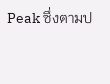Peak ซึ่งตามป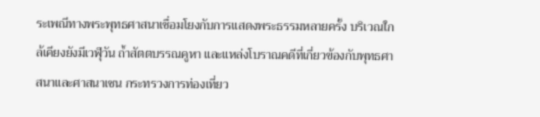ระเพณีทางพระพุทธศาสนาเชื่อมโยงกับการแสดงพระธรรมหลายครั้ง บริเวณใกล้เคียงยังมีเวฬุวัน ถ้ำสัตตบรรณคูหา และแหล่งโบราณคดีที่เกี่ยวข้องกับพุทธศาสนาและศาสนาเชน กระทรวงการท่องเที่ยว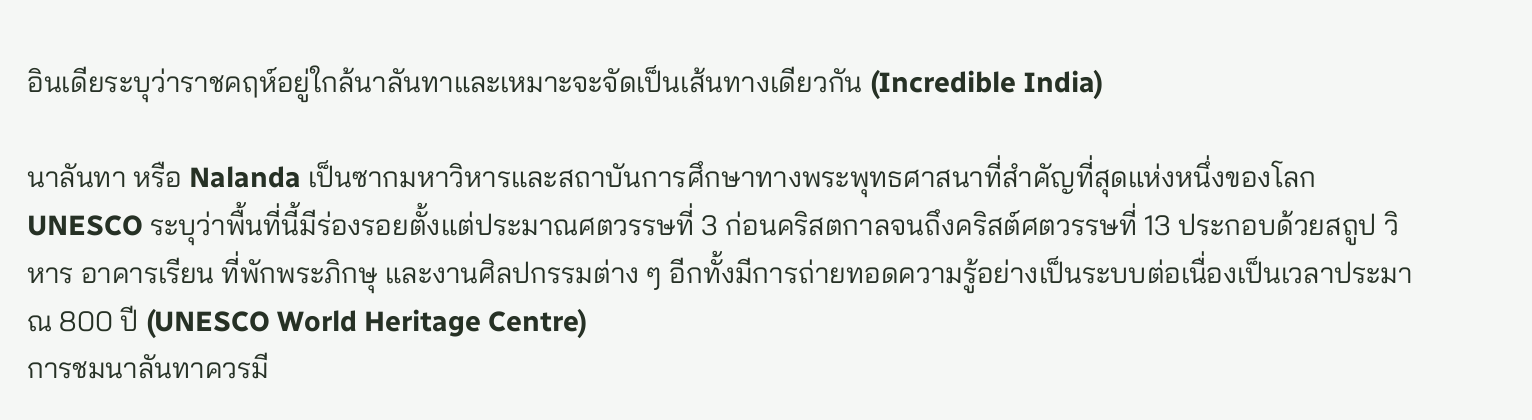อินเดียระบุว่าราชคฤห์อยู่ใกล้นาลันทาและเหมาะจะจัดเป็นเส้นทางเดียวกัน (Incredible India)

นาลันทา หรือ Nalanda เป็นซากมหาวิหารและสถาบันการศึกษาทางพระพุทธศาสนาที่สำคัญที่สุดแห่งหนึ่งของโลก UNESCO ระบุว่าพื้นที่นี้มีร่องรอยตั้งแต่ประมาณศตวรรษที่ 3 ก่อนคริสตกาลจนถึงคริสต์ศตวรรษที่ 13 ประกอบด้วยสถูป วิหาร อาคารเรียน ที่พักพระภิกษุ และงานศิลปกรรมต่าง ๆ อีกทั้งมีการถ่ายทอดความรู้อย่างเป็นระบบต่อเนื่องเป็นเวลาประมาณ 800 ปี (UNESCO World Heritage Centre)
การชมนาลันทาควรมี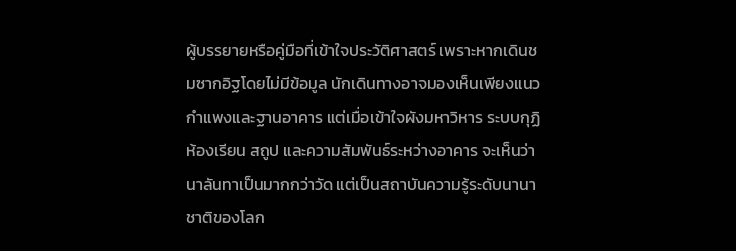ผู้บรรยายหรือคู่มือที่เข้าใจประวัติศาสตร์ เพราะหากเดินชมซากอิฐโดยไม่มีข้อมูล นักเดินทางอาจมองเห็นเพียงแนวกำแพงและฐานอาคาร แต่เมื่อเข้าใจผังมหาวิหาร ระบบกุฏิ ห้องเรียน สถูป และความสัมพันธ์ระหว่างอาคาร จะเห็นว่านาลันทาเป็นมากกว่าวัด แต่เป็นสถาบันความรู้ระดับนานาชาติของโลก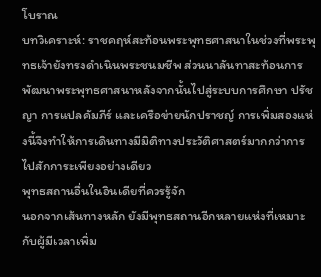โบราณ
บทวิเคราะห์: ราชคฤห์สะท้อนพระพุทธศาสนาในช่วงที่พระพุทธเจ้ายังทรงดำเนินพระชนมชีพ ส่วนนาลันทาสะท้อนการพัฒนาพระพุทธศาสนาหลังจากนั้นไปสู่ระบบการศึกษา ปรัชญา การแปลคัมภีร์ และเครือข่ายนักปราชญ์ การเพิ่มสองแห่งนี้จึงทำให้การเดินทางมีมิติทางประวัติศาสตร์มากกว่าการไปสักการะเพียงอย่างเดียว
พุทธสถานอื่นในอินเดียที่ควรรู้จัก
นอกจากเส้นทางหลัก ยังมีพุทธสถานอีกหลายแห่งที่เหมาะกับผู้มีเวลาเพิ่ม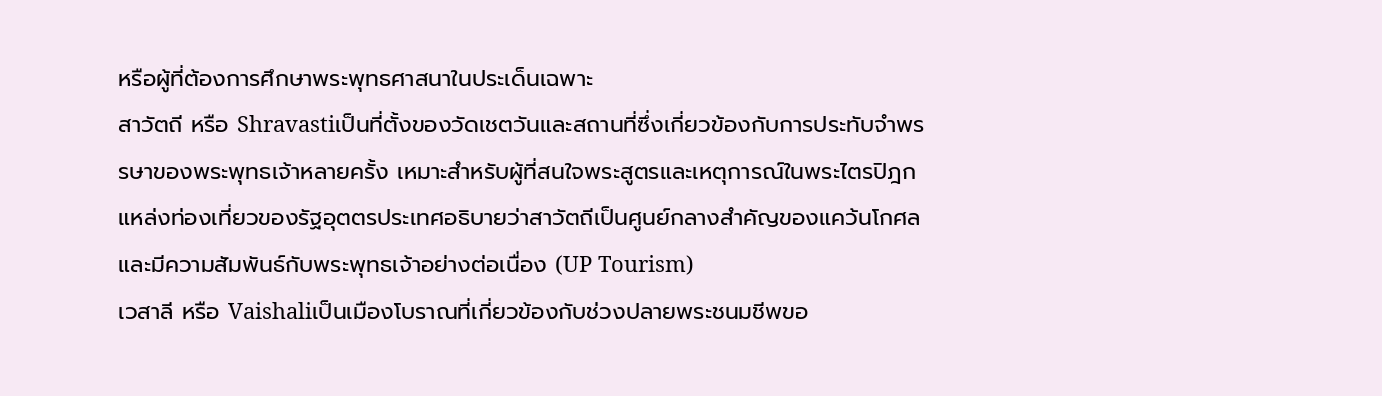หรือผู้ที่ต้องการศึกษาพระพุทธศาสนาในประเด็นเฉพาะ
สาวัตถี หรือ Shravastiเป็นที่ตั้งของวัดเชตวันและสถานที่ซึ่งเกี่ยวข้องกับการประทับจำพรรษาของพระพุทธเจ้าหลายครั้ง เหมาะสำหรับผู้ที่สนใจพระสูตรและเหตุการณ์ในพระไตรปิฎก แหล่งท่องเที่ยวของรัฐอุตตรประเทศอธิบายว่าสาวัตถีเป็นศูนย์กลางสำคัญของแคว้นโกศลและมีความสัมพันธ์กับพระพุทธเจ้าอย่างต่อเนื่อง (UP Tourism)
เวสาลี หรือ Vaishaliเป็นเมืองโบราณที่เกี่ยวข้องกับช่วงปลายพระชนมชีพขอ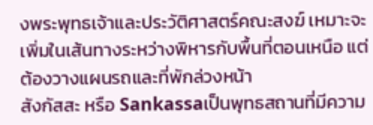งพระพุทธเจ้าและประวัติศาสตร์คณะสงฆ์ เหมาะจะเพิ่มในเส้นทางระหว่างพิหารกับพื้นที่ตอนเหนือ แต่ต้องวางแผนรถและที่พักล่วงหน้า
สังกัสสะ หรือ Sankassaเป็นพุทธสถานที่มีความ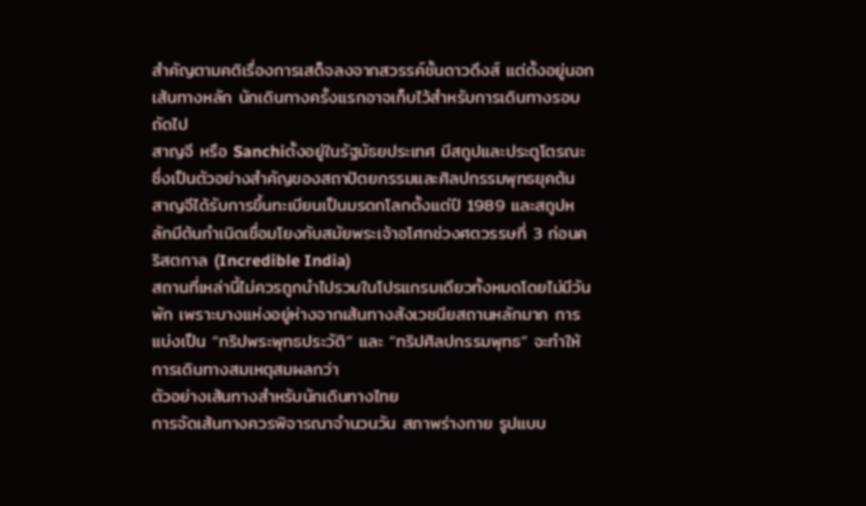สำคัญตามคติเรื่องการเสด็จลงจากสวรรค์ชั้นดาวดึงส์ แต่ตั้งอยู่นอกเส้นทางหลัก นักเดินทางครั้งแรกอาจเก็บไว้สำหรับการเดินทางรอบถัดไป
สาญจี หรือ Sanchiตั้งอยู่ในรัฐมัธยประเทศ มีสถูปและประตูโตรณะซึ่งเป็นตัวอย่างสำคัญของสถาปัตยกรรมและศิลปกรรมพุทธยุคต้น สาญจีได้รับการขึ้นทะเบียนเป็นมรดกโลกตั้งแต่ปี 1989 และสถูปหลักมีต้นกำเนิดเชื่อมโยงกับสมัยพระเจ้าอโศกช่วงศตวรรษที่ 3 ก่อนคริสตกาล (Incredible India)
สถานที่เหล่านี้ไม่ควรถูกนำไปรวมในโปรแกรมเดียวทั้งหมดโดยไม่มีวันพัก เพราะบางแห่งอยู่ห่างจากเส้นทางสังเวชนียสถานหลักมาก การแบ่งเป็น “ทริปพระพุทธประวัติ” และ “ทริปศิลปกรรมพุทธ” จะทำให้การเดินทางสมเหตุสมผลกว่า
ตัวอย่างเส้นทางสำหรับนักเดินทางไทย
การจัดเส้นทางควรพิจารณาจำนวนวัน สภาพร่างกาย รูปแบบ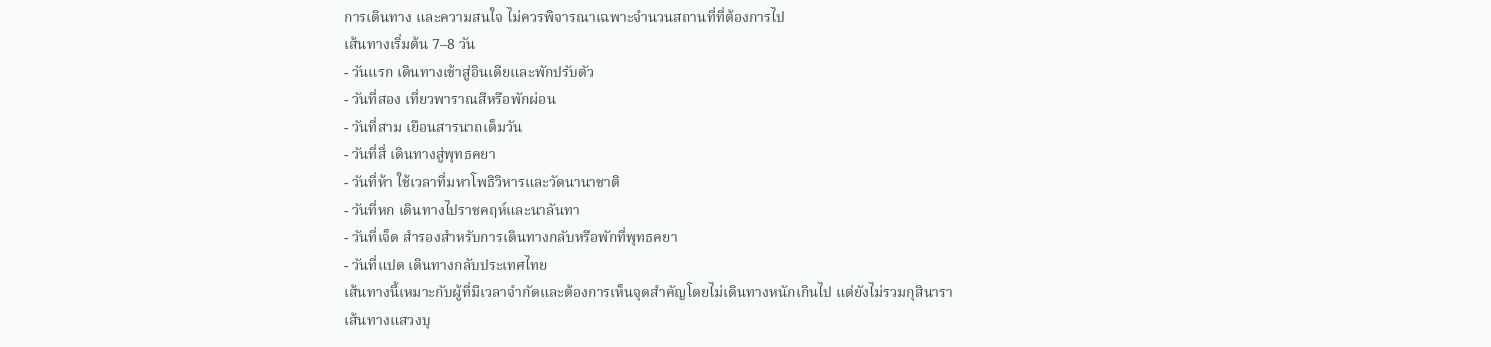การเดินทาง และความสนใจ ไม่ควรพิจารณาเฉพาะจำนวนสถานที่ที่ต้องการไป
เส้นทางเริ่มต้น 7–8 วัน
- วันแรก เดินทางเข้าสู่อินเดียและพักปรับตัว
- วันที่สอง เที่ยวพาราณสีหรือพักผ่อน
- วันที่สาม เยือนสารนาถเต็มวัน
- วันที่สี่ เดินทางสู่พุทธคยา
- วันที่ห้า ใช้เวลาที่มหาโพธิวิหารและวัดนานาชาติ
- วันที่หก เดินทางไปราชคฤห์และนาลันทา
- วันที่เจ็ด สำรองสำหรับการเดินทางกลับหรือพักที่พุทธคยา
- วันที่แปด เดินทางกลับประเทศไทย
เส้นทางนี้เหมาะกับผู้ที่มีเวลาจำกัดและต้องการเห็นจุดสำคัญโดยไม่เดินทางหนักเกินไป แต่ยังไม่รวมกุสินารา
เส้นทางแสวงบุ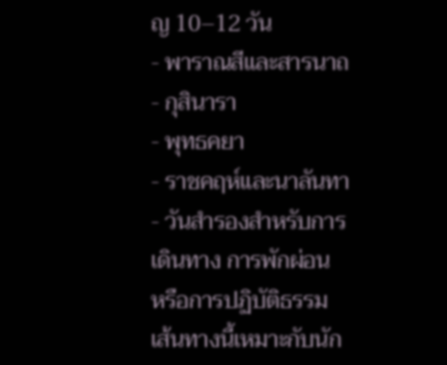ญ 10–12 วัน
- พาราณสีและสารนาถ
- กุสินารา
- พุทธคยา
- ราชคฤห์และนาลันทา
- วันสำรองสำหรับการเดินทาง การพักผ่อน หรือการปฏิบัติธรรม
เส้นทางนี้เหมาะกับนัก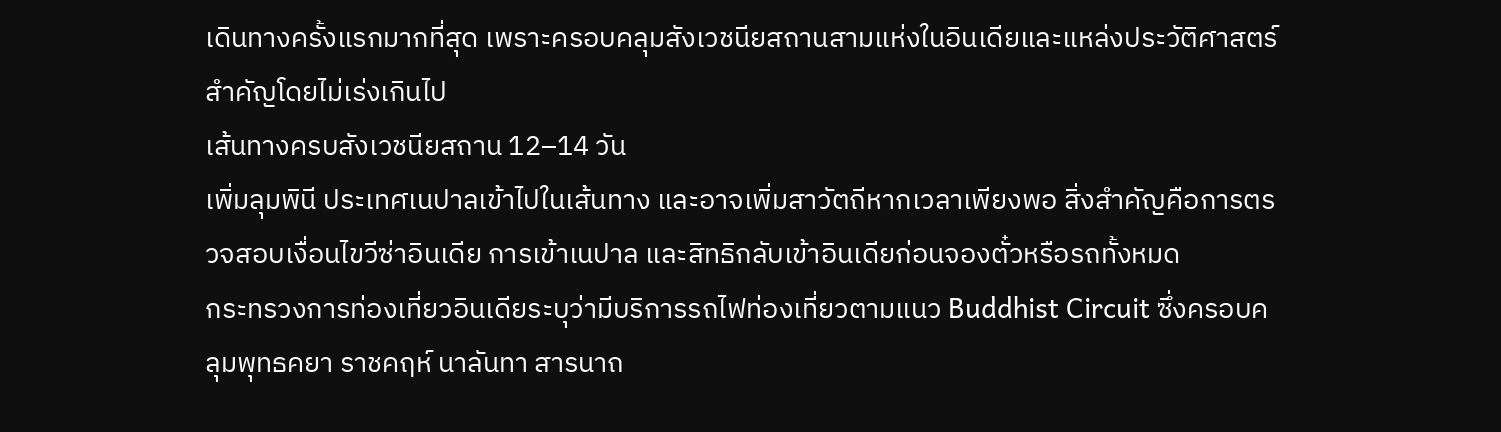เดินทางครั้งแรกมากที่สุด เพราะครอบคลุมสังเวชนียสถานสามแห่งในอินเดียและแหล่งประวัติศาสตร์สำคัญโดยไม่เร่งเกินไป
เส้นทางครบสังเวชนียสถาน 12–14 วัน
เพิ่มลุมพินี ประเทศเนปาลเข้าไปในเส้นทาง และอาจเพิ่มสาวัตถีหากเวลาเพียงพอ สิ่งสำคัญคือการตรวจสอบเงื่อนไขวีซ่าอินเดีย การเข้าเนปาล และสิทธิกลับเข้าอินเดียก่อนจองตั๋วหรือรถทั้งหมด
กระทรวงการท่องเที่ยวอินเดียระบุว่ามีบริการรถไฟท่องเที่ยวตามแนว Buddhist Circuit ซึ่งครอบคลุมพุทธคยา ราชคฤห์ นาลันทา สารนาถ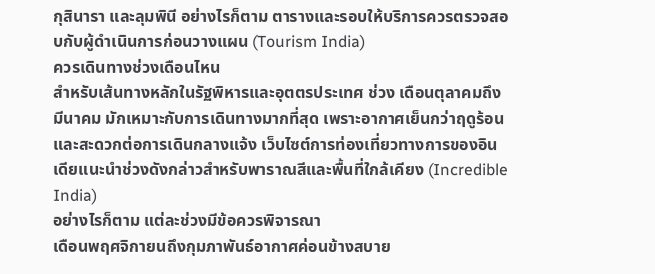กุสินารา และลุมพินี อย่างไรก็ตาม ตารางและรอบให้บริการควรตรวจสอบกับผู้ดำเนินการก่อนวางแผน (Tourism India)
ควรเดินทางช่วงเดือนไหน
สำหรับเส้นทางหลักในรัฐพิหารและอุตตรประเทศ ช่วง เดือนตุลาคมถึงมีนาคม มักเหมาะกับการเดินทางมากที่สุด เพราะอากาศเย็นกว่าฤดูร้อนและสะดวกต่อการเดินกลางแจ้ง เว็บไซต์การท่องเที่ยวทางการของอินเดียแนะนำช่วงดังกล่าวสำหรับพาราณสีและพื้นที่ใกล้เคียง (Incredible India)
อย่างไรก็ตาม แต่ละช่วงมีข้อควรพิจารณา
เดือนพฤศจิกายนถึงกุมภาพันธ์อากาศค่อนข้างสบาย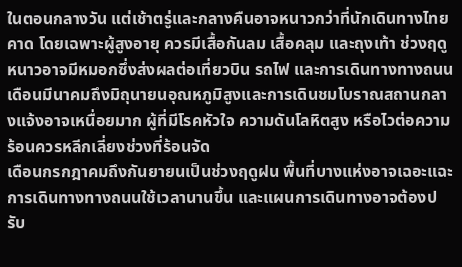ในตอนกลางวัน แต่เช้าตรู่และกลางคืนอาจหนาวกว่าที่นักเดินทางไทยคาด โดยเฉพาะผู้สูงอายุ ควรมีเสื้อกันลม เสื้อคลุม และถุงเท้า ช่วงฤดูหนาวอาจมีหมอกซึ่งส่งผลต่อเที่ยวบิน รถไฟ และการเดินทางทางถนน
เดือนมีนาคมถึงมิถุนายนอุณหภูมิสูงและการเดินชมโบราณสถานกลางแจ้งอาจเหนื่อยมาก ผู้ที่มีโรคหัวใจ ความดันโลหิตสูง หรือไวต่อความร้อนควรหลีกเลี่ยงช่วงที่ร้อนจัด
เดือนกรกฎาคมถึงกันยายนเป็นช่วงฤดูฝน พื้นที่บางแห่งอาจเฉอะแฉะ การเดินทางทางถนนใช้เวลานานขึ้น และแผนการเดินทางอาจต้องปรับ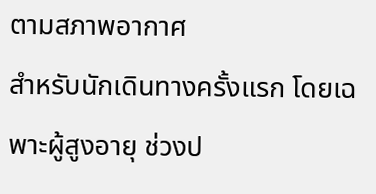ตามสภาพอากาศ
สำหรับนักเดินทางครั้งแรก โดยเฉพาะผู้สูงอายุ ช่วงป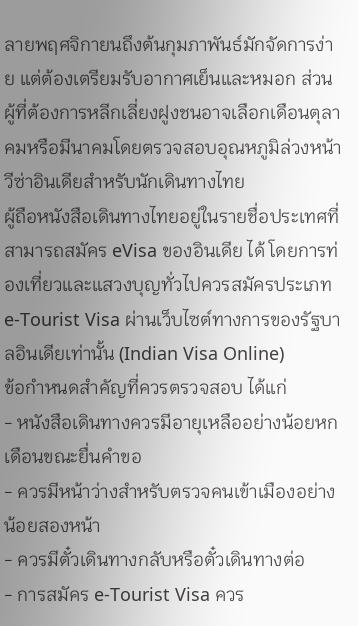ลายพฤศจิกายนถึงต้นกุมภาพันธ์มักจัดการง่าย แต่ต้องเตรียมรับอากาศเย็นและหมอก ส่วนผู้ที่ต้องการหลีกเลี่ยงฝูงชนอาจเลือกเดือนตุลาคมหรือมีนาคมโดยตรวจสอบอุณหภูมิล่วงหน้า
วีซ่าอินเดียสำหรับนักเดินทางไทย
ผู้ถือหนังสือเดินทางไทยอยู่ในรายชื่อประเทศที่สามารถสมัคร eVisa ของอินเดีย ได้ โดยการท่องเที่ยวและแสวงบุญทั่วไปควรสมัครประเภท e-Tourist Visa ผ่านเว็บไซต์ทางการของรัฐบาลอินเดียเท่านั้น (Indian Visa Online)
ข้อกำหนดสำคัญที่ควรตรวจสอบ ได้แก่
- หนังสือเดินทางควรมีอายุเหลืออย่างน้อยหกเดือนขณะยื่นคำขอ
- ควรมีหน้าว่างสำหรับตรวจคนเข้าเมืองอย่างน้อยสองหน้า
- ควรมีตั๋วเดินทางกลับหรือตั๋วเดินทางต่อ
- การสมัคร e-Tourist Visa ควร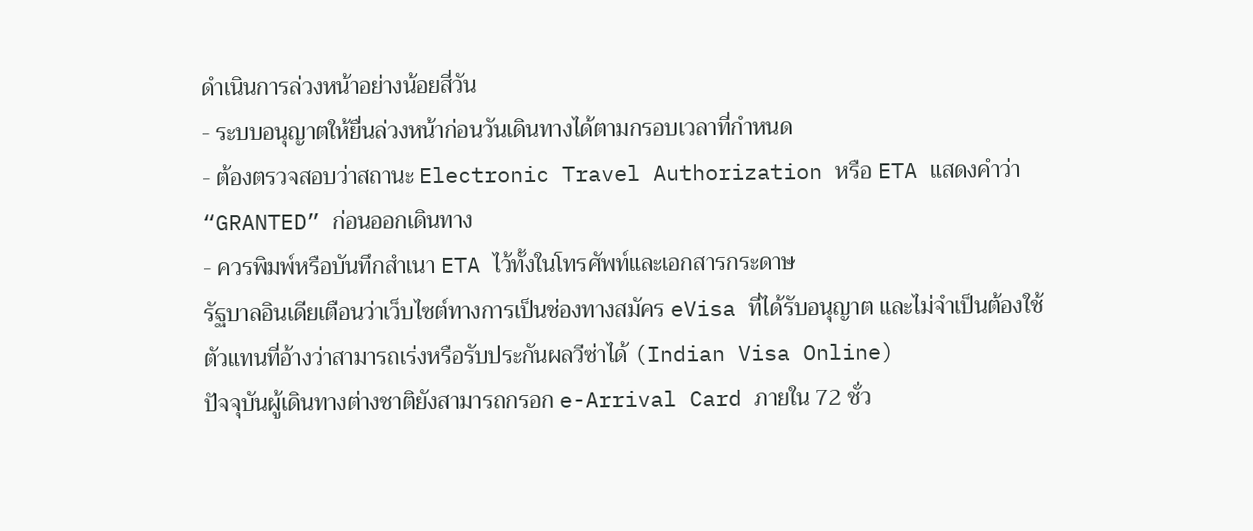ดำเนินการล่วงหน้าอย่างน้อยสี่วัน
- ระบบอนุญาตให้ยื่นล่วงหน้าก่อนวันเดินทางได้ตามกรอบเวลาที่กำหนด
- ต้องตรวจสอบว่าสถานะ Electronic Travel Authorization หรือ ETA แสดงคำว่า “GRANTED” ก่อนออกเดินทาง
- ควรพิมพ์หรือบันทึกสำเนา ETA ไว้ทั้งในโทรศัพท์และเอกสารกระดาษ
รัฐบาลอินเดียเตือนว่าเว็บไซต์ทางการเป็นช่องทางสมัคร eVisa ที่ได้รับอนุญาต และไม่จำเป็นต้องใช้ตัวแทนที่อ้างว่าสามารถเร่งหรือรับประกันผลวีซ่าได้ (Indian Visa Online)
ปัจจุบันผู้เดินทางต่างชาติยังสามารถกรอก e-Arrival Card ภายใน 72 ชั่ว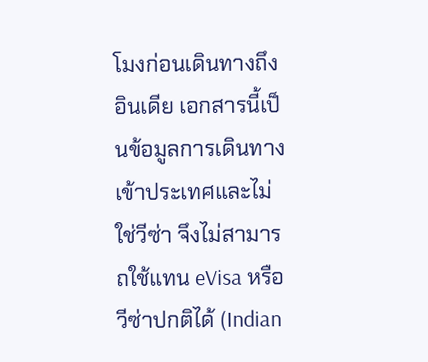โมงก่อนเดินทางถึงอินเดีย เอกสารนี้เป็นข้อมูลการเดินทางเข้าประเทศและไม่ใช่วีซ่า จึงไม่สามารถใช้แทน eVisa หรือวีซ่าปกติได้ (Indian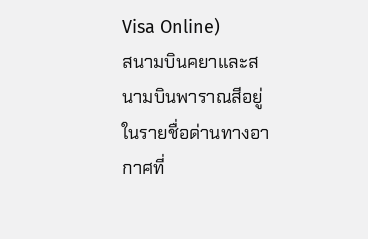Visa Online)
สนามบินคยาและสนามบินพาราณสีอยู่ในรายชื่อด่านทางอากาศที่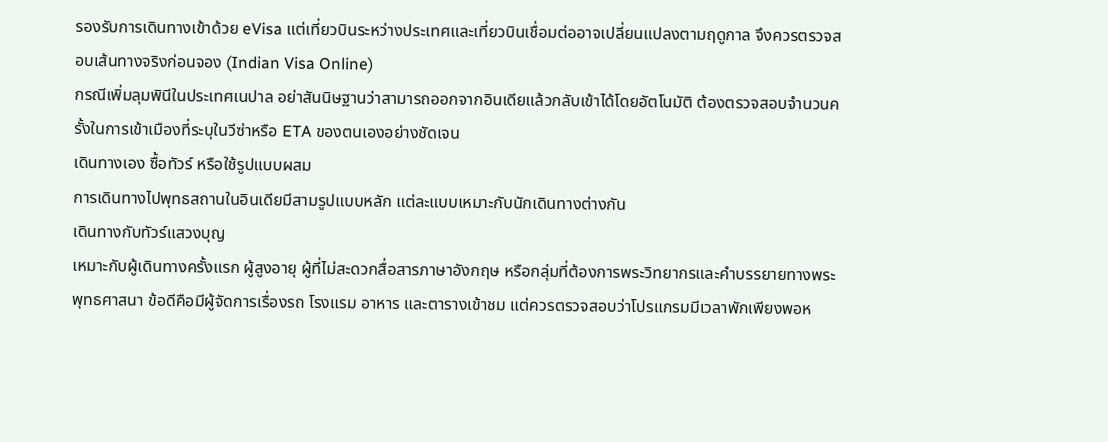รองรับการเดินทางเข้าด้วย eVisa แต่เที่ยวบินระหว่างประเทศและเที่ยวบินเชื่อมต่ออาจเปลี่ยนแปลงตามฤดูกาล จึงควรตรวจสอบเส้นทางจริงก่อนจอง (Indian Visa Online)
กรณีเพิ่มลุมพินีในประเทศเนปาล อย่าสันนิษฐานว่าสามารถออกจากอินเดียแล้วกลับเข้าได้โดยอัตโนมัติ ต้องตรวจสอบจำนวนครั้งในการเข้าเมืองที่ระบุในวีซ่าหรือ ETA ของตนเองอย่างชัดเจน
เดินทางเอง ซื้อทัวร์ หรือใช้รูปแบบผสม
การเดินทางไปพุทธสถานในอินเดียมีสามรูปแบบหลัก แต่ละแบบเหมาะกับนักเดินทางต่างกัน
เดินทางกับทัวร์แสวงบุญ
เหมาะกับผู้เดินทางครั้งแรก ผู้สูงอายุ ผู้ที่ไม่สะดวกสื่อสารภาษาอังกฤษ หรือกลุ่มที่ต้องการพระวิทยากรและคำบรรยายทางพระพุทธศาสนา ข้อดีคือมีผู้จัดการเรื่องรถ โรงแรม อาหาร และตารางเข้าชม แต่ควรตรวจสอบว่าโปรแกรมมีเวลาพักเพียงพอห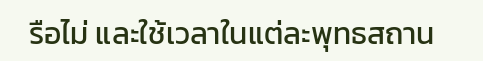รือไม่ และใช้เวลาในแต่ละพุทธสถาน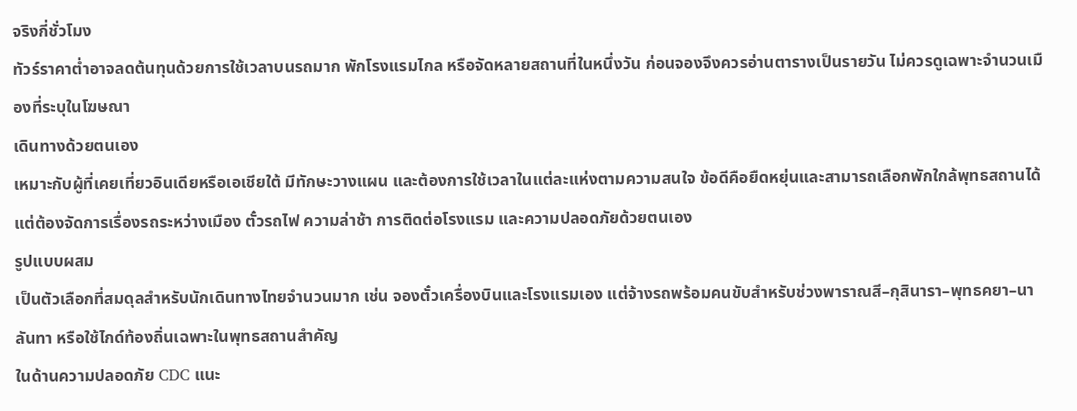จริงกี่ชั่วโมง
ทัวร์ราคาต่ำอาจลดต้นทุนด้วยการใช้เวลาบนรถมาก พักโรงแรมไกล หรือจัดหลายสถานที่ในหนึ่งวัน ก่อนจองจึงควรอ่านตารางเป็นรายวัน ไม่ควรดูเฉพาะจำนวนเมืองที่ระบุในโฆษณา
เดินทางด้วยตนเอง
เหมาะกับผู้ที่เคยเที่ยวอินเดียหรือเอเชียใต้ มีทักษะวางแผน และต้องการใช้เวลาในแต่ละแห่งตามความสนใจ ข้อดีคือยืดหยุ่นและสามารถเลือกพักใกล้พุทธสถานได้ แต่ต้องจัดการเรื่องรถระหว่างเมือง ตั๋วรถไฟ ความล่าช้า การติดต่อโรงแรม และความปลอดภัยด้วยตนเอง
รูปแบบผสม
เป็นตัวเลือกที่สมดุลสำหรับนักเดินทางไทยจำนวนมาก เช่น จองตั๋วเครื่องบินและโรงแรมเอง แต่จ้างรถพร้อมคนขับสำหรับช่วงพาราณสี–กุสินารา–พุทธคยา–นาลันทา หรือใช้ไกด์ท้องถิ่นเฉพาะในพุทธสถานสำคัญ
ในด้านความปลอดภัย CDC แนะ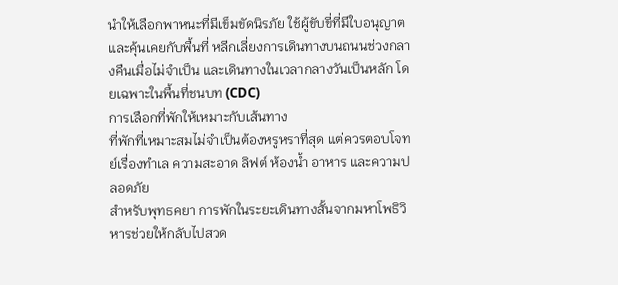นำให้เลือกพาหนะที่มีเข็มขัดนิรภัย ใช้ผู้ขับขี่ที่มีใบอนุญาตและคุ้นเคยกับพื้นที่ หลีกเลี่ยงการเดินทางบนถนนช่วงกลางคืนเมื่อไม่จำเป็น และเดินทางในเวลากลางวันเป็นหลัก โดยเฉพาะในพื้นที่ชนบท (CDC)
การเลือกที่พักให้เหมาะกับเส้นทาง
ที่พักที่เหมาะสมไม่จำเป็นต้องหรูหราที่สุด แต่ควรตอบโจทย์เรื่องทำเล ความสะอาด ลิฟต์ ห้องน้ำ อาหาร และความปลอดภัย
สำหรับพุทธคยา การพักในระยะเดินทางสั้นจากมหาโพธิวิหารช่วยให้กลับไปสวด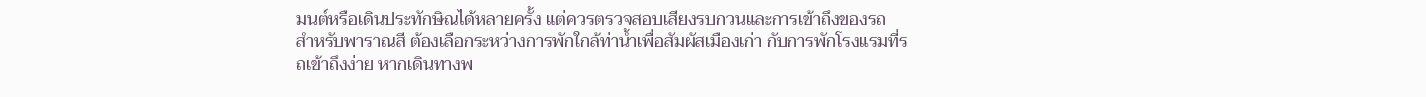มนต์หรือเดินประทักษิณได้หลายครั้ง แต่ควรตรวจสอบเสียงรบกวนและการเข้าถึงของรถ
สำหรับพาราณสี ต้องเลือกระหว่างการพักใกล้ท่าน้ำเพื่อสัมผัสเมืองเก่า กับการพักโรงแรมที่รถเข้าถึงง่าย หากเดินทางพ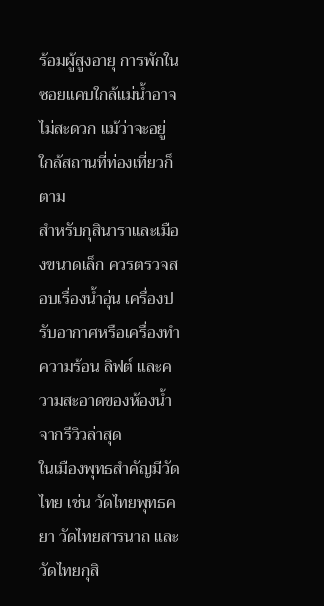ร้อมผู้สูงอายุ การพักในซอยแคบใกล้แม่น้ำอาจไม่สะดวก แม้ว่าจะอยู่ใกล้สถานที่ท่องเที่ยวก็ตาม
สำหรับกุสินาราและเมืองขนาดเล็ก ควรตรวจสอบเรื่องน้ำอุ่น เครื่องปรับอากาศหรือเครื่องทำความร้อน ลิฟต์ และความสะอาดของห้องน้ำจากรีวิวล่าสุด
ในเมืองพุทธสำคัญมีวัดไทย เช่น วัดไทยพุทธคยา วัดไทยสารนาถ และวัดไทยกุสิ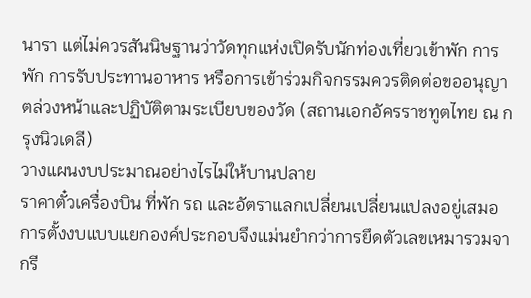นารา แต่ไม่ควรสันนิษฐานว่าวัดทุกแห่งเปิดรับนักท่องเที่ยวเข้าพัก การพัก การรับประทานอาหาร หรือการเข้าร่วมกิจกรรมควรติดต่อขออนุญาตล่วงหน้าและปฏิบัติตามระเบียบของวัด (สถานเอกอัครราชทูตไทย ณ กรุงนิวเดลี)
วางแผนงบประมาณอย่างไรไม่ให้บานปลาย
ราคาตั๋วเครื่องบิน ที่พัก รถ และอัตราแลกเปลี่ยนเปลี่ยนแปลงอยู่เสมอ การตั้งงบแบบแยกองค์ประกอบจึงแม่นยำกว่าการยึดตัวเลขเหมารวมจากรี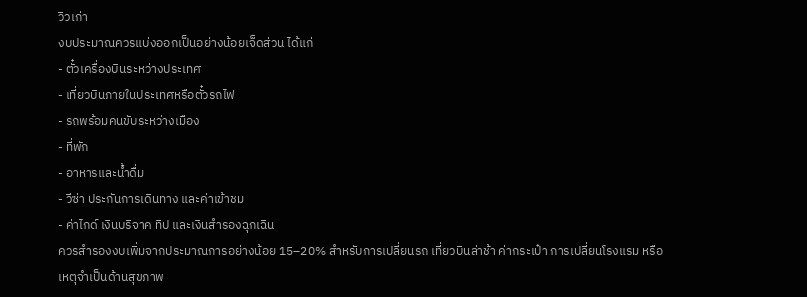วิวเก่า
งบประมาณควรแบ่งออกเป็นอย่างน้อยเจ็ดส่วน ได้แก่
- ตั๋วเครื่องบินระหว่างประเทศ
- เที่ยวบินภายในประเทศหรือตั๋วรถไฟ
- รถพร้อมคนขับระหว่างเมือง
- ที่พัก
- อาหารและน้ำดื่ม
- วีซ่า ประกันการเดินทาง และค่าเข้าชม
- ค่าไกด์ เงินบริจาค ทิป และเงินสำรองฉุกเฉิน
ควรสำรองงบเพิ่มจากประมาณการอย่างน้อย 15–20% สำหรับการเปลี่ยนรถ เที่ยวบินล่าช้า ค่ากระเป๋า การเปลี่ยนโรงแรม หรือเหตุจำเป็นด้านสุขภาพ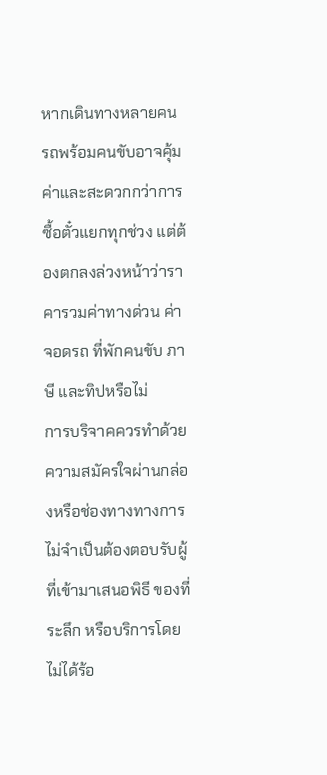หากเดินทางหลายคน รถพร้อมคนขับอาจคุ้มค่าและสะดวกกว่าการซื้อตั๋วแยกทุกช่วง แต่ต้องตกลงล่วงหน้าว่าราคารวมค่าทางด่วน ค่าจอดรถ ที่พักคนขับ ภาษี และทิปหรือไม่
การบริจาคควรทำด้วยความสมัครใจผ่านกล่องหรือช่องทางทางการ ไม่จำเป็นต้องตอบรับผู้ที่เข้ามาเสนอพิธี ของที่ระลึก หรือบริการโดยไม่ได้ร้อ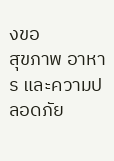งขอ
สุขภาพ อาหาร และความปลอดภัย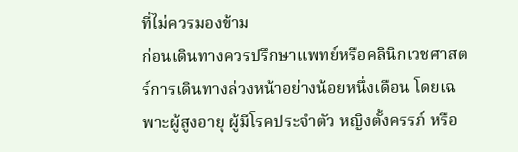ที่ไม่ควรมองข้าม
ก่อนเดินทางควรปรึกษาแพทย์หรือคลินิกเวชศาสตร์การเดินทางล่วงหน้าอย่างน้อยหนึ่งเดือน โดยเฉพาะผู้สูงอายุ ผู้มีโรคประจำตัว หญิงตั้งครรภ์ หรือ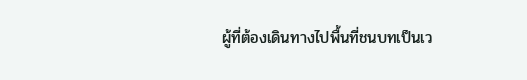ผู้ที่ต้องเดินทางไปพื้นที่ชนบทเป็นเว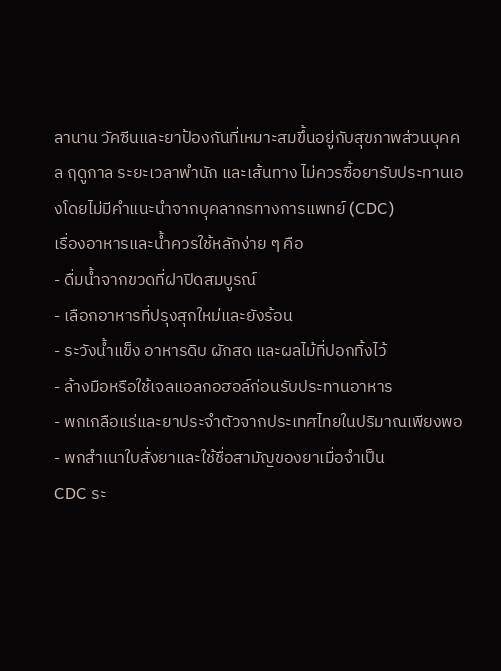ลานาน วัคซีนและยาป้องกันที่เหมาะสมขึ้นอยู่กับสุขภาพส่วนบุคคล ฤดูกาล ระยะเวลาพำนัก และเส้นทาง ไม่ควรซื้อยารับประทานเองโดยไม่มีคำแนะนำจากบุคลากรทางการแพทย์ (CDC)
เรื่องอาหารและน้ำควรใช้หลักง่าย ๆ คือ
- ดื่มน้ำจากขวดที่ฝาปิดสมบูรณ์
- เลือกอาหารที่ปรุงสุกใหม่และยังร้อน
- ระวังน้ำแข็ง อาหารดิบ ผักสด และผลไม้ที่ปอกทิ้งไว้
- ล้างมือหรือใช้เจลแอลกอฮอล์ก่อนรับประทานอาหาร
- พกเกลือแร่และยาประจำตัวจากประเทศไทยในปริมาณเพียงพอ
- พกสำเนาใบสั่งยาและใช้ชื่อสามัญของยาเมื่อจำเป็น
CDC ระ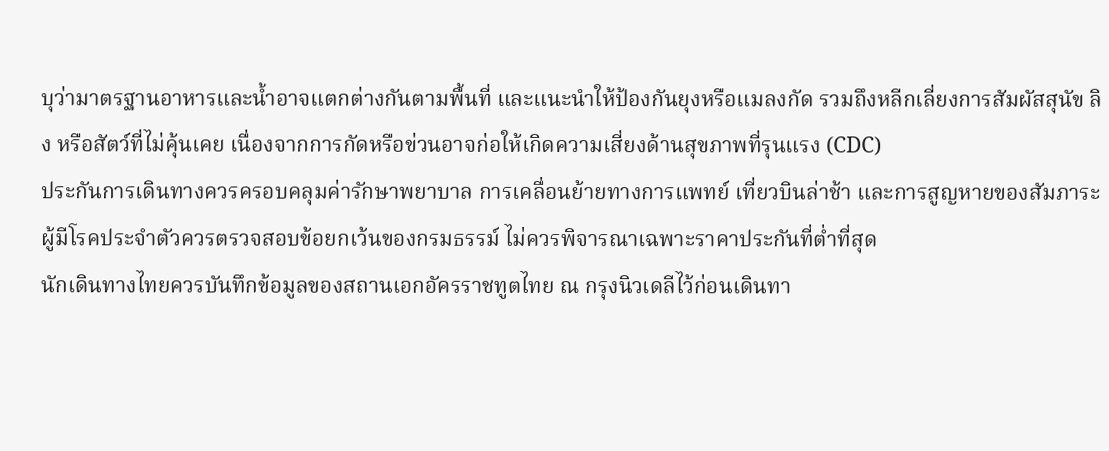บุว่ามาตรฐานอาหารและน้ำอาจแตกต่างกันตามพื้นที่ และแนะนำให้ป้องกันยุงหรือแมลงกัด รวมถึงหลีกเลี่ยงการสัมผัสสุนัข ลิง หรือสัตว์ที่ไม่คุ้นเคย เนื่องจากการกัดหรือข่วนอาจก่อให้เกิดความเสี่ยงด้านสุขภาพที่รุนแรง (CDC)
ประกันการเดินทางควรครอบคลุมค่ารักษาพยาบาล การเคลื่อนย้ายทางการแพทย์ เที่ยวบินล่าช้า และการสูญหายของสัมภาระ ผู้มีโรคประจำตัวควรตรวจสอบข้อยกเว้นของกรมธรรม์ ไม่ควรพิจารณาเฉพาะราคาประกันที่ต่ำที่สุด
นักเดินทางไทยควรบันทึกข้อมูลของสถานเอกอัครราชทูตไทย ณ กรุงนิวเดลีไว้ก่อนเดินทา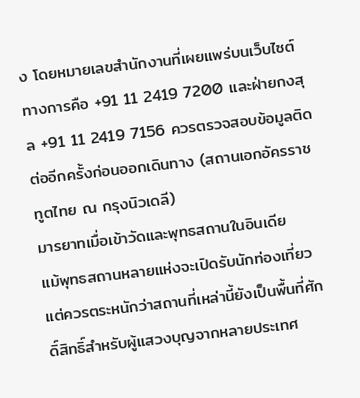ง โดยหมายเลขสำนักงานที่เผยแพร่บนเว็บไซต์ทางการคือ +91 11 2419 7200 และฝ่ายกงสุล +91 11 2419 7156 ควรตรวจสอบข้อมูลติดต่ออีกครั้งก่อนออกเดินทาง (สถานเอกอัครราชทูตไทย ณ กรุงนิวเดลี)
มารยาทเมื่อเข้าวัดและพุทธสถานในอินเดีย
แม้พุทธสถานหลายแห่งจะเปิดรับนักท่องเที่ยว แต่ควรตระหนักว่าสถานที่เหล่านี้ยังเป็นพื้นที่ศักดิ์สิทธิ์สำหรับผู้แสวงบุญจากหลายประเทศ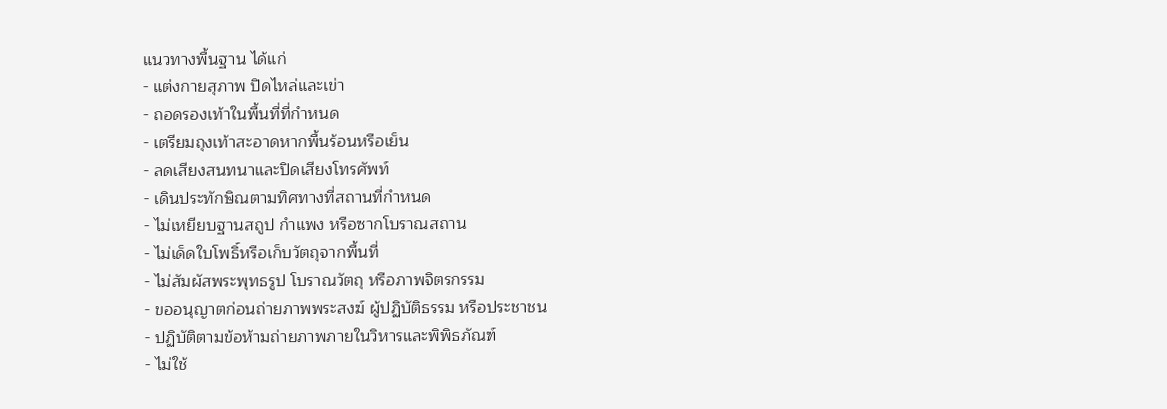แนวทางพื้นฐาน ได้แก่
- แต่งกายสุภาพ ปิดไหล่และเข่า
- ถอดรองเท้าในพื้นที่ที่กำหนด
- เตรียมถุงเท้าสะอาดหากพื้นร้อนหรือเย็น
- ลดเสียงสนทนาและปิดเสียงโทรศัพท์
- เดินประทักษิณตามทิศทางที่สถานที่กำหนด
- ไม่เหยียบฐานสถูป กำแพง หรือซากโบราณสถาน
- ไม่เด็ดใบโพธิ์หรือเก็บวัตถุจากพื้นที่
- ไม่สัมผัสพระพุทธรูป โบราณวัตถุ หรือภาพจิตรกรรม
- ขออนุญาตก่อนถ่ายภาพพระสงฆ์ ผู้ปฏิบัติธรรม หรือประชาชน
- ปฏิบัติตามข้อห้ามถ่ายภาพภายในวิหารและพิพิธภัณฑ์
- ไม่ใช้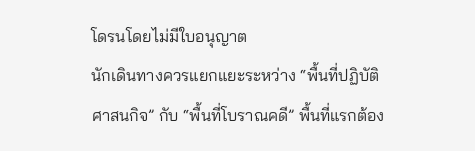โดรนโดยไม่มีใบอนุญาต
นักเดินทางควรแยกแยะระหว่าง “พื้นที่ปฏิบัติศาสนกิจ” กับ “พื้นที่โบราณคดี” พื้นที่แรกต้อง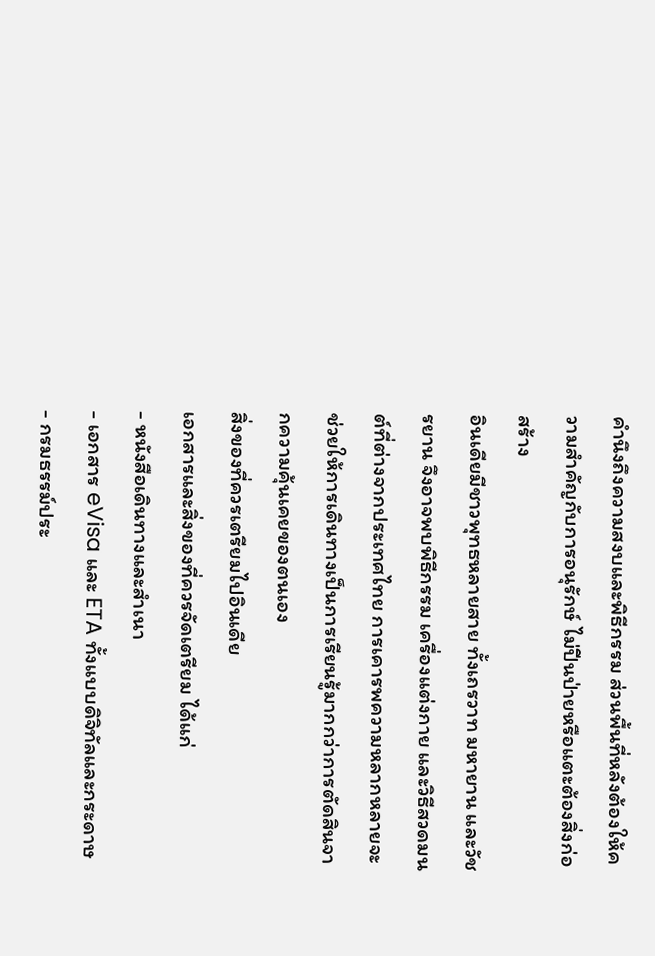คำนึงถึงความสงบและพิธีกรรม ส่วนพื้นที่หลังต้องให้ความสำคัญกับการอนุรักษ์ ไม่ปีนป่ายหรือแตะต้องสิ่งก่อสร้าง
อินเดียมีชาวพุทธหลายสาย ทั้งเถรวาท มหายาน และวัชรยาน จึงอาจพบพิธีกรรม เครื่องแต่งกาย และวิธีสวดมนต์ที่ต่างจากประเทศไทย การเคารพความหลากหลายจะช่วยให้การเดินทางเป็นการเรียนรู้มากกว่าการตัดสินจากความคุ้นเคยของตนเอง
สิ่งของที่ควรเตรียมไปอินเดีย
เอกสารและสิ่งของที่ควรจัดเตรียม ได้แก่
- หนังสือเดินทางและสำเนา
- เอกสาร eVisa และ ETA ทั้งแบบดิจิทัลและกระดาษ
- กรมธรรม์ประ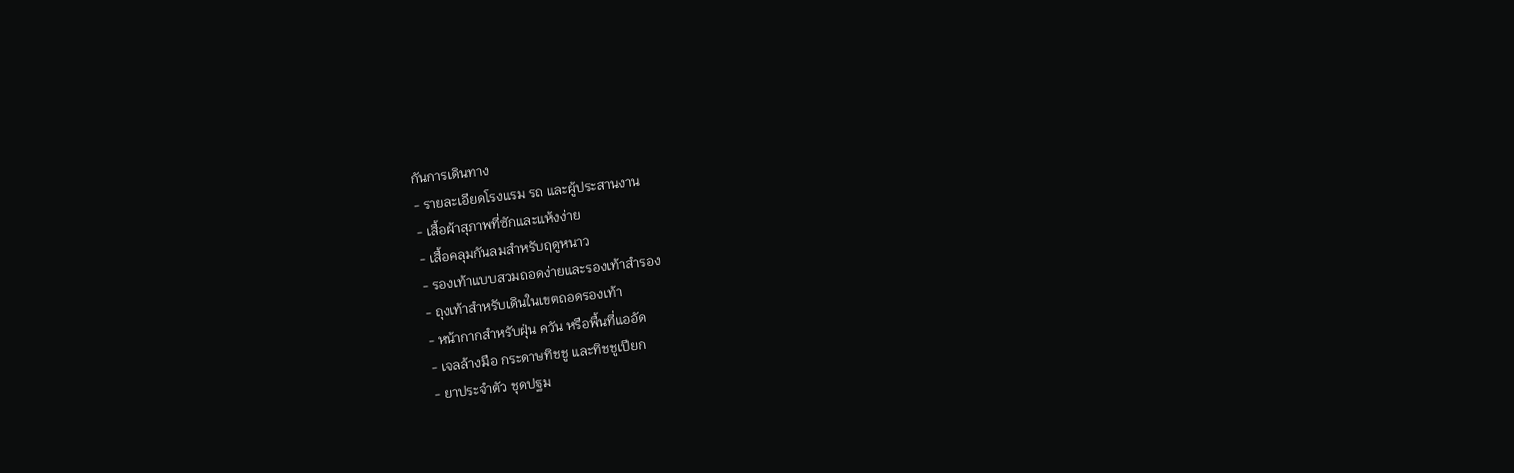กันการเดินทาง
- รายละเอียดโรงแรม รถ และผู้ประสานงาน
- เสื้อผ้าสุภาพที่ซักและแห้งง่าย
- เสื้อคลุมกันลมสำหรับฤดูหนาว
- รองเท้าแบบสวมถอดง่ายและรองเท้าสำรอง
- ถุงเท้าสำหรับเดินในเขตถอดรองเท้า
- หน้ากากสำหรับฝุ่น ควัน หรือพื้นที่แออัด
- เจลล้างมือ กระดาษทิชชู และทิชชูเปียก
- ยาประจำตัว ชุดปฐม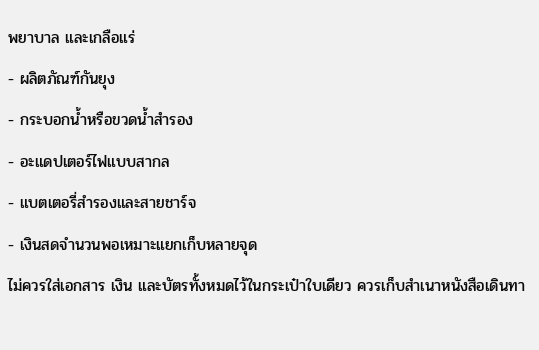พยาบาล และเกลือแร่
- ผลิตภัณฑ์กันยุง
- กระบอกน้ำหรือขวดน้ำสำรอง
- อะแดปเตอร์ไฟแบบสากล
- แบตเตอรี่สำรองและสายชาร์จ
- เงินสดจำนวนพอเหมาะแยกเก็บหลายจุด
ไม่ควรใส่เอกสาร เงิน และบัตรทั้งหมดไว้ในกระเป๋าใบเดียว ควรเก็บสำเนาหนังสือเดินทา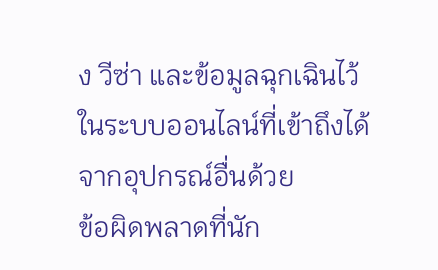ง วีซ่า และข้อมูลฉุกเฉินไว้ในระบบออนไลน์ที่เข้าถึงได้จากอุปกรณ์อื่นด้วย
ข้อผิดพลาดที่นัก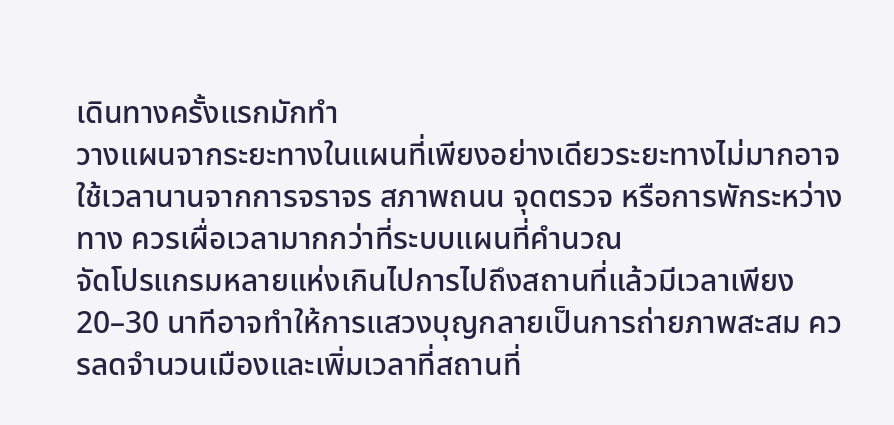เดินทางครั้งแรกมักทำ
วางแผนจากระยะทางในแผนที่เพียงอย่างเดียวระยะทางไม่มากอาจใช้เวลานานจากการจราจร สภาพถนน จุดตรวจ หรือการพักระหว่างทาง ควรเผื่อเวลามากกว่าที่ระบบแผนที่คำนวณ
จัดโปรแกรมหลายแห่งเกินไปการไปถึงสถานที่แล้วมีเวลาเพียง 20–30 นาทีอาจทำให้การแสวงบุญกลายเป็นการถ่ายภาพสะสม ควรลดจำนวนเมืองและเพิ่มเวลาที่สถานที่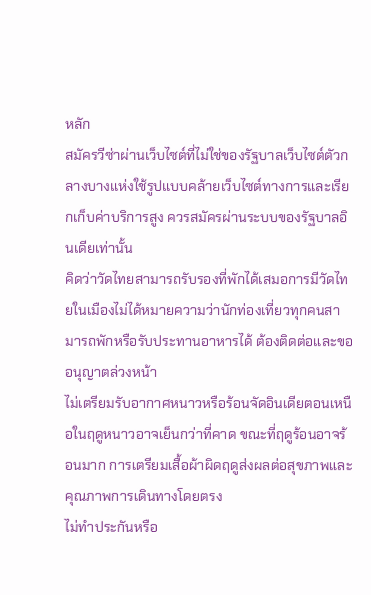หลัก
สมัครวีซ่าผ่านเว็บไซต์ที่ไม่ใช่ของรัฐบาลเว็บไซต์ตัวกลางบางแห่งใช้รูปแบบคล้ายเว็บไซต์ทางการและเรียกเก็บค่าบริการสูง ควรสมัครผ่านระบบของรัฐบาลอินเดียเท่านั้น
คิดว่าวัดไทยสามารถรับรองที่พักได้เสมอการมีวัดไทยในเมืองไม่ได้หมายความว่านักท่องเที่ยวทุกคนสามารถพักหรือรับประทานอาหารได้ ต้องติดต่อและขออนุญาตล่วงหน้า
ไม่เตรียมรับอากาศหนาวหรือร้อนจัดอินเดียตอนเหนือในฤดูหนาวอาจเย็นกว่าที่คาด ขณะที่ฤดูร้อนอาจร้อนมาก การเตรียมเสื้อผ้าผิดฤดูส่งผลต่อสุขภาพและคุณภาพการเดินทางโดยตรง
ไม่ทำประกันหรือ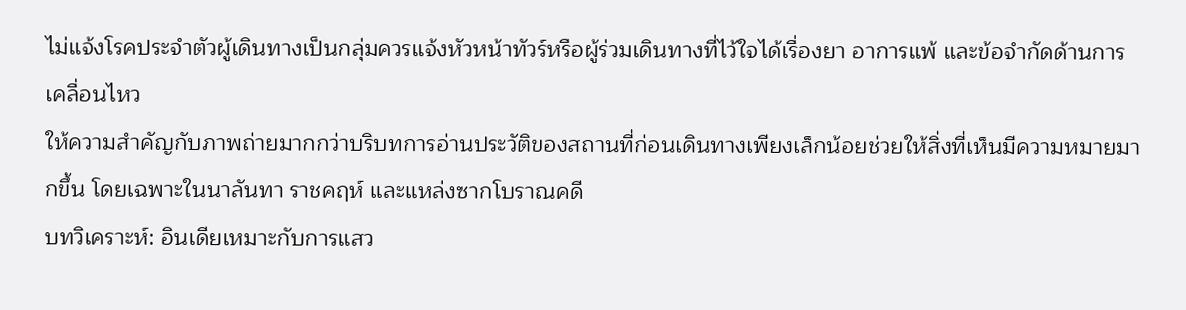ไม่แจ้งโรคประจำตัวผู้เดินทางเป็นกลุ่มควรแจ้งหัวหน้าทัวร์หรือผู้ร่วมเดินทางที่ไว้ใจได้เรื่องยา อาการแพ้ และข้อจำกัดด้านการเคลื่อนไหว
ให้ความสำคัญกับภาพถ่ายมากกว่าบริบทการอ่านประวัติของสถานที่ก่อนเดินทางเพียงเล็กน้อยช่วยให้สิ่งที่เห็นมีความหมายมากขึ้น โดยเฉพาะในนาลันทา ราชคฤห์ และแหล่งซากโบราณคดี
บทวิเคราะห์: อินเดียเหมาะกับการแสว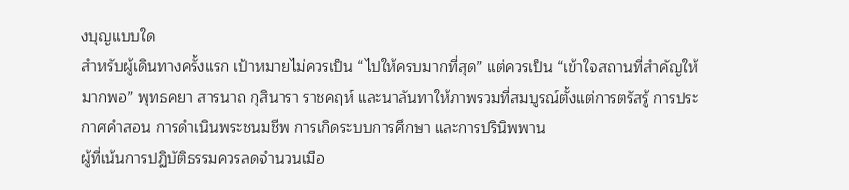งบุญแบบใด
สำหรับผู้เดินทางครั้งแรก เป้าหมายไม่ควรเป็น “ไปให้ครบมากที่สุด” แต่ควรเป็น “เข้าใจสถานที่สำคัญให้มากพอ” พุทธคยา สารนาถ กุสินารา ราชคฤห์ และนาลันทาให้ภาพรวมที่สมบูรณ์ตั้งแต่การตรัสรู้ การประกาศคำสอน การดำเนินพระชนมชีพ การเกิดระบบการศึกษา และการปรินิพพาน
ผู้ที่เน้นการปฏิบัติธรรมควรลดจำนวนเมือ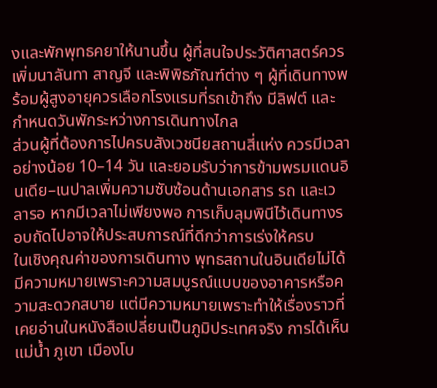งและพักพุทธคยาให้นานขึ้น ผู้ที่สนใจประวัติศาสตร์ควรเพิ่มนาลันทา สาญจี และพิพิธภัณฑ์ต่าง ๆ ผู้ที่เดินทางพร้อมผู้สูงอายุควรเลือกโรงแรมที่รถเข้าถึง มีลิฟต์ และกำหนดวันพักระหว่างการเดินทางไกล
ส่วนผู้ที่ต้องการไปครบสังเวชนียสถานสี่แห่ง ควรมีเวลาอย่างน้อย 10–14 วัน และยอมรับว่าการข้ามพรมแดนอินเดีย–เนปาลเพิ่มความซับซ้อนด้านเอกสาร รถ และเวลารอ หากมีเวลาไม่เพียงพอ การเก็บลุมพินีไว้เดินทางรอบถัดไปอาจให้ประสบการณ์ที่ดีกว่าการเร่งให้ครบ
ในเชิงคุณค่าของการเดินทาง พุทธสถานในอินเดียไม่ได้มีความหมายเพราะความสมบูรณ์แบบของอาคารหรือความสะดวกสบาย แต่มีความหมายเพราะทำให้เรื่องราวที่เคยอ่านในหนังสือเปลี่ยนเป็นภูมิประเทศจริง การได้เห็นแม่น้ำ ภูเขา เมืองโบ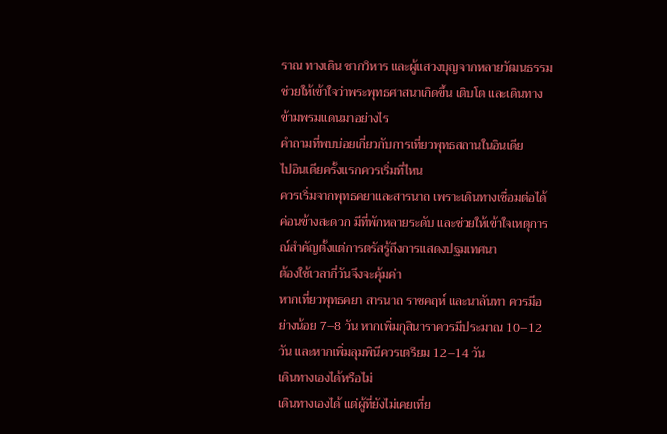ราณ ทางเดิน ซากวิหาร และผู้แสวงบุญจากหลายวัฒนธรรม ช่วยให้เข้าใจว่าพระพุทธศาสนาเกิดขึ้น เติบโต และเดินทางข้ามพรมแดนมาอย่างไร
คำถามที่พบบ่อยเกี่ยวกับการเที่ยวพุทธสถานในอินเดีย
ไปอินเดียครั้งแรกควรเริ่มที่ไหน
ควรเริ่มจากพุทธคยาและสารนาถ เพราะเดินทางเชื่อมต่อได้ค่อนข้างสะดวก มีที่พักหลายระดับ และช่วยให้เข้าใจเหตุการณ์สำคัญตั้งแต่การตรัสรู้ถึงการแสดงปฐมเทศนา
ต้องใช้เวลากี่วันจึงจะคุ้มค่า
หากเที่ยวพุทธคยา สารนาถ ราชคฤห์ และนาลันทา ควรมีอย่างน้อย 7–8 วัน หากเพิ่มกุสินาราควรมีประมาณ 10–12 วัน และหากเพิ่มลุมพินีควรเตรียม 12–14 วัน
เดินทางเองได้หรือไม่
เดินทางเองได้ แต่ผู้ที่ยังไม่เคยเที่ย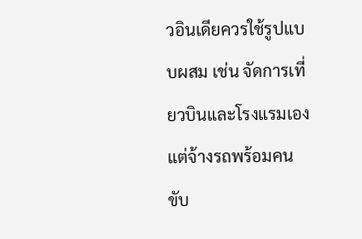วอินเดียควรใช้รูปแบบผสม เช่น จัดการเที่ยวบินและโรงแรมเอง แต่จ้างรถพร้อมคนขับ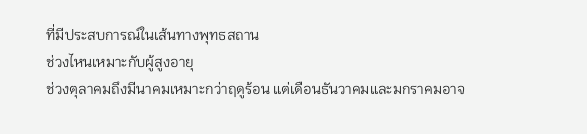ที่มีประสบการณ์ในเส้นทางพุทธสถาน
ช่วงไหนเหมาะกับผู้สูงอายุ
ช่วงตุลาคมถึงมีนาคมเหมาะกว่าฤดูร้อน แต่เดือนธันวาคมและมกราคมอาจ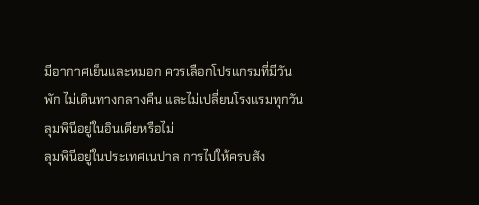มีอากาศเย็นและหมอก ควรเลือกโปรแกรมที่มีวันพัก ไม่เดินทางกลางคืน และไม่เปลี่ยนโรงแรมทุกวัน
ลุมพินีอยู่ในอินเดียหรือไม่
ลุมพินีอยู่ในประเทศเนปาล การไปให้ครบสัง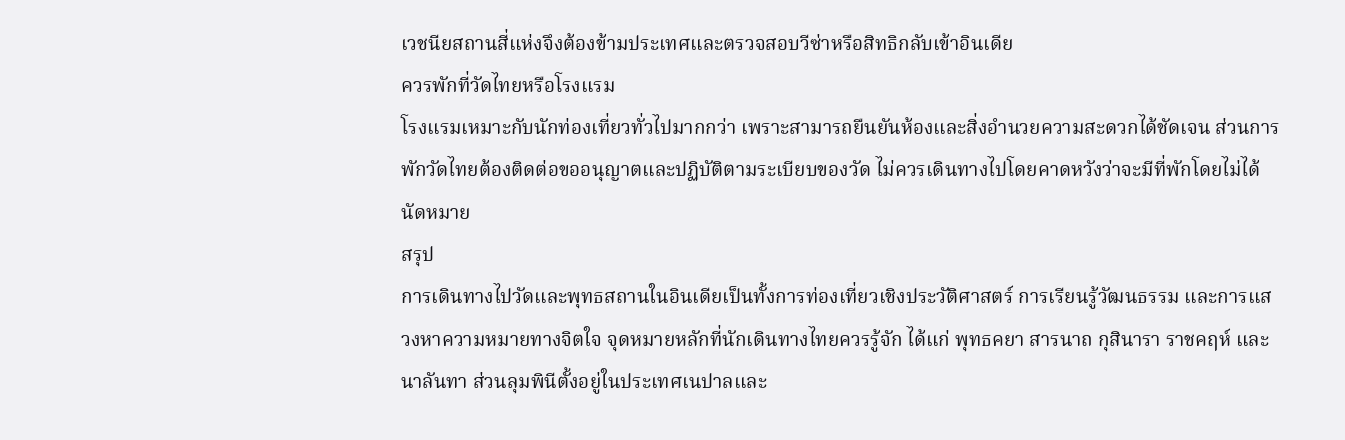เวชนียสถานสี่แห่งจึงต้องข้ามประเทศและตรวจสอบวีซ่าหรือสิทธิกลับเข้าอินเดีย
ควรพักที่วัดไทยหรือโรงแรม
โรงแรมเหมาะกับนักท่องเที่ยวทั่วไปมากกว่า เพราะสามารถยืนยันห้องและสิ่งอำนวยความสะดวกได้ชัดเจน ส่วนการพักวัดไทยต้องติดต่อขออนุญาตและปฏิบัติตามระเบียบของวัด ไม่ควรเดินทางไปโดยคาดหวังว่าจะมีที่พักโดยไม่ได้นัดหมาย
สรุป
การเดินทางไปวัดและพุทธสถานในอินเดียเป็นทั้งการท่องเที่ยวเชิงประวัติศาสตร์ การเรียนรู้วัฒนธรรม และการแสวงหาความหมายทางจิตใจ จุดหมายหลักที่นักเดินทางไทยควรรู้จัก ได้แก่ พุทธคยา สารนาถ กุสินารา ราชคฤห์ และนาลันทา ส่วนลุมพินีตั้งอยู่ในประเทศเนปาลและ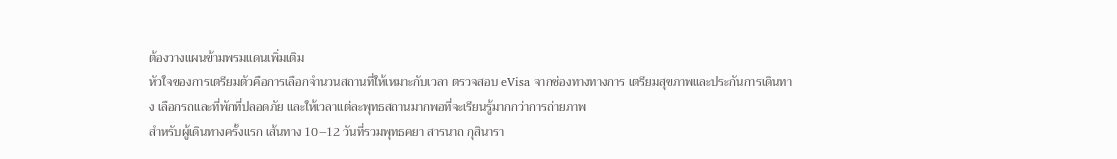ต้องวางแผนข้ามพรมแดนเพิ่มเติม
หัวใจของการเตรียมตัวคือการเลือกจำนวนสถานที่ให้เหมาะกับเวลา ตรวจสอบ eVisa จากช่องทางทางการ เตรียมสุขภาพและประกันการเดินทาง เลือกรถและที่พักที่ปลอดภัย และให้เวลาแต่ละพุทธสถานมากพอที่จะเรียนรู้มากกว่าการถ่ายภาพ
สำหรับผู้เดินทางครั้งแรก เส้นทาง 10–12 วันที่รวมพุทธคยา สารนาถ กุสินารา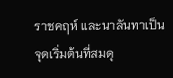ราชคฤห์ และนาลันทาเป็นจุดเริ่มต้นที่สมดุ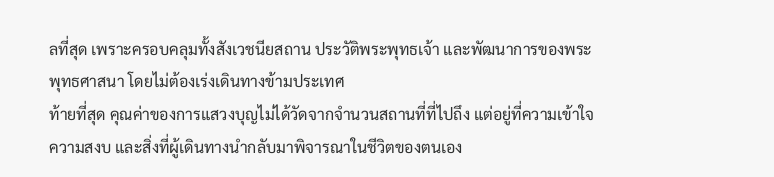ลที่สุด เพราะครอบคลุมทั้งสังเวชนียสถาน ประวัติพระพุทธเจ้า และพัฒนาการของพระพุทธศาสนา โดยไม่ต้องเร่งเดินทางข้ามประเทศ
ท้ายที่สุด คุณค่าของการแสวงบุญไม่ได้วัดจากจำนวนสถานที่ที่ไปถึง แต่อยู่ที่ความเข้าใจ ความสงบ และสิ่งที่ผู้เดินทางนำกลับมาพิจารณาในชีวิตของตนเอง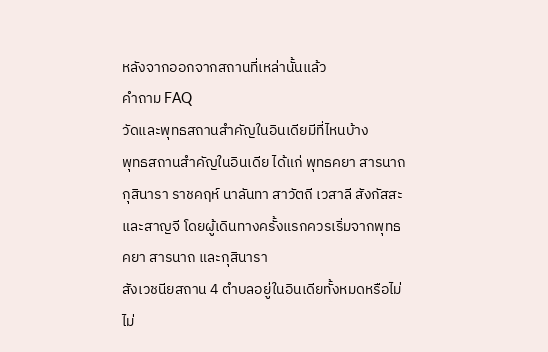หลังจากออกจากสถานที่เหล่านั้นแล้ว
คำถาม FAQ
วัดและพุทธสถานสำคัญในอินเดียมีที่ไหนบ้าง
พุทธสถานสำคัญในอินเดีย ได้แก่ พุทธคยา สารนาถ กุสินารา ราชคฤห์ นาลันทา สาวัตถี เวสาลี สังกัสสะ และสาญจี โดยผู้เดินทางครั้งแรกควรเริ่มจากพุทธคยา สารนาถ และกุสินารา
สังเวชนียสถาน 4 ตำบลอยู่ในอินเดียทั้งหมดหรือไม่
ไม่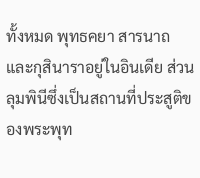ทั้งหมด พุทธคยา สารนาถ และกุสินาราอยู่ในอินเดีย ส่วนลุมพินีซึ่งเป็นสถานที่ประสูติของพระพุท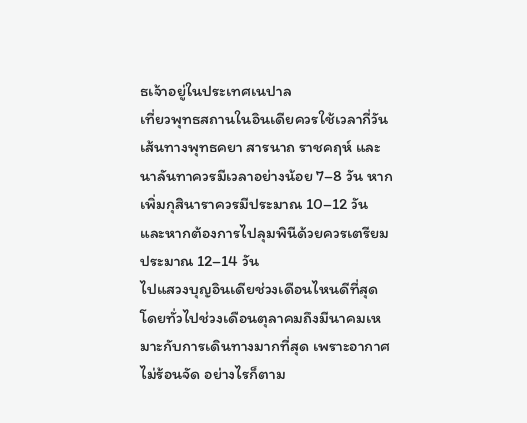ธเจ้าอยู่ในประเทศเนปาล
เที่ยวพุทธสถานในอินเดียควรใช้เวลากี่วัน
เส้นทางพุทธคยา สารนาถ ราชคฤห์ และนาลันทาควรมีเวลาอย่างน้อย 7–8 วัน หากเพิ่มกุสินาราควรมีประมาณ 10–12 วัน และหากต้องการไปลุมพินีด้วยควรเตรียมประมาณ 12–14 วัน
ไปแสวงบุญอินเดียช่วงเดือนไหนดีที่สุด
โดยทั่วไปช่วงเดือนตุลาคมถึงมีนาคมเหมาะกับการเดินทางมากที่สุด เพราะอากาศไม่ร้อนจัด อย่างไรก็ตาม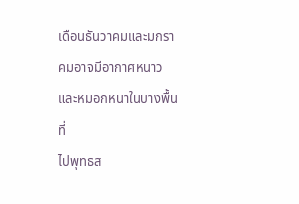เดือนธันวาคมและมกราคมอาจมีอากาศหนาวและหมอกหนาในบางพื้นที่
ไปพุทธส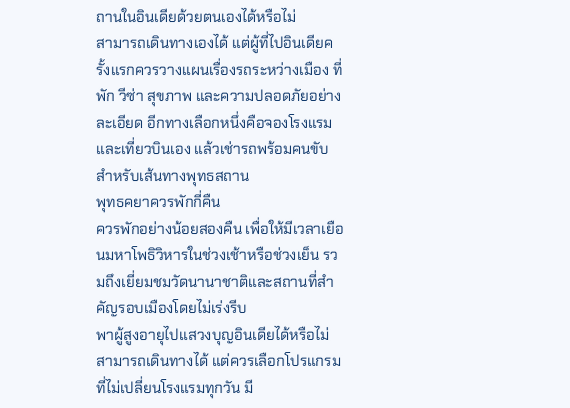ถานในอินเดียด้วยตนเองได้หรือไม่
สามารถเดินทางเองได้ แต่ผู้ที่ไปอินเดียครั้งแรกควรวางแผนเรื่องรถระหว่างเมือง ที่พัก วีซ่า สุขภาพ และความปลอดภัยอย่างละเอียด อีกทางเลือกหนึ่งคือจองโรงแรมและเที่ยวบินเอง แล้วเช่ารถพร้อมคนขับสำหรับเส้นทางพุทธสถาน
พุทธคยาควรพักกี่คืน
ควรพักอย่างน้อยสองคืน เพื่อให้มีเวลาเยือนมหาโพธิวิหารในช่วงเช้าหรือช่วงเย็น รวมถึงเยี่ยมชมวัดนานาชาติและสถานที่สำคัญรอบเมืองโดยไม่เร่งรีบ
พาผู้สูงอายุไปแสวงบุญอินเดียได้หรือไม่
สามารถเดินทางได้ แต่ควรเลือกโปรแกรมที่ไม่เปลี่ยนโรงแรมทุกวัน มี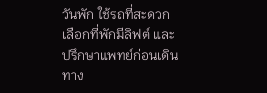วันพัก ใช้รถที่สะดวก เลือกที่พักมีลิฟต์ และปรึกษาแพทย์ก่อนเดินทาง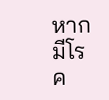หากมีโรค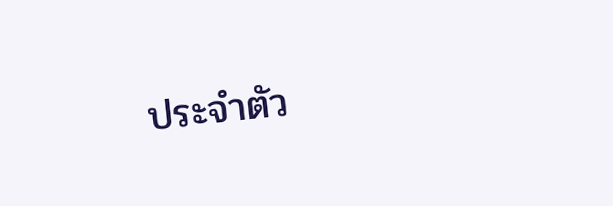ประจำตัว